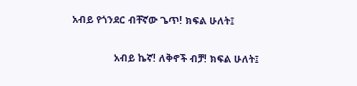አብይ የጎንደር ብቸኛው ጌጥ! ክፍል ሁለት፤

              አብይ ኬኛ! ለቅኖች ብቻ! ክፍል ሁለት፤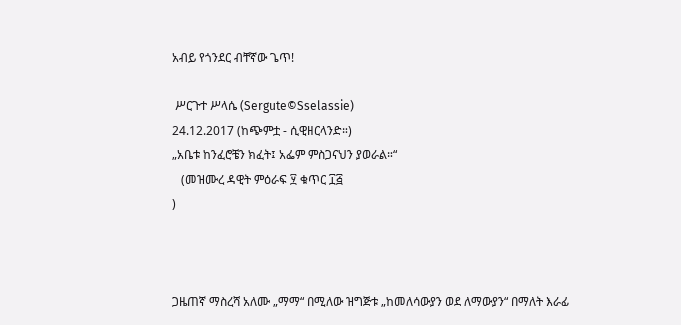አብይ የጎንደር ብቸኛው ጌጥ!

 ሥርጉተ ሥላሴ (Sergute©Sselassie)
24.12.2017 (ከጭምቷ - ሲዊዘርላንድ።)
„አቤቱ ከንፈሮቼን ክፈት፤ አፌም ምስጋናህን ያወራል።“
   (መዝሙረ ዳዊት ምዕራፍ ፶ ቁጥር ፲፭
)



ጋዜጠኛ ማስረሻ አለሙ „ማማ“ በሚለው ዝግጅቱ „ከመለሳውያን ወደ ለማውያን“ በማለት እራፊ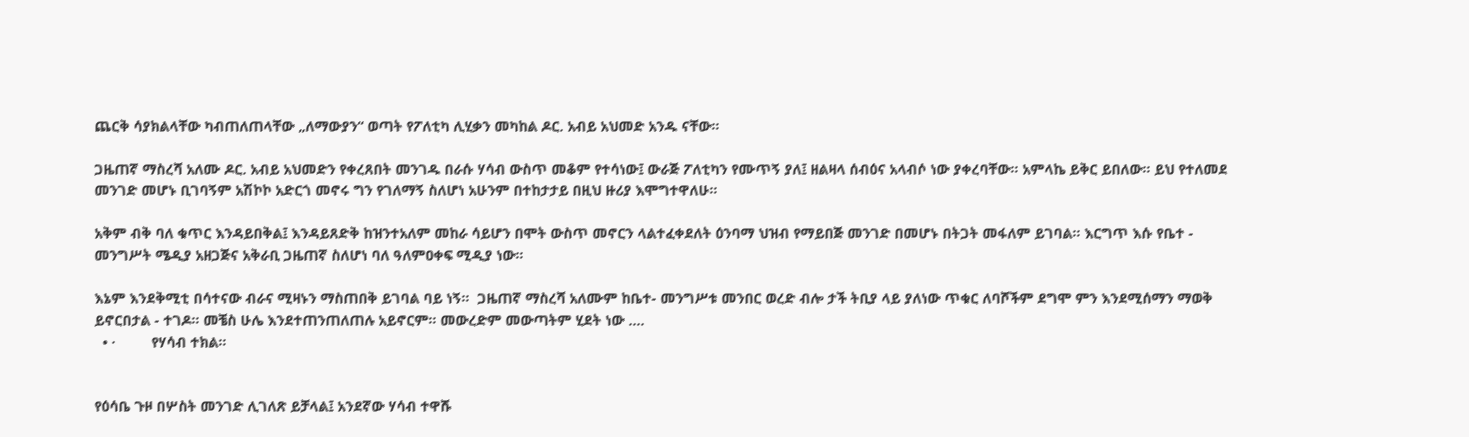ጨርቅ ሳያክልላቸው ካብጠለጠላቸው „ለማውያን“ ወጣት የፖለቲካ ሊሂቃን መካከል ዶር. አብይ አህመድ አንዱ ናቸው።

ጋዜጠኛ ማስረሻ አለሙ ዶር. አብይ አህመድን የቀረጸበት መንገዱ በራሱ ሃሳብ ውስጥ መቆም የተሳነው፤ ውራጅ ፖለቲካን የሙጥኝ ያለ፤ ዘልዛላ ሰብዕና አላብሶ ነው ያቀረባቸው። አምላኬ ይቅር ይበለው። ይህ የተለመደ መንገድ መሆኑ ቢገባኝም አሽኮኮ አድርጎ መኖሩ ግን የገለማኝ ስለሆነ አሁንም በተከታታይ በዚህ ዙሪያ እሞግተዋለሁ።

አቅም ብቅ ባለ ቁጥር እንዳይበቅል፤ እንዳይጸድቅ ከዝንተአለም መከራ ሳይሆን በሞት ውስጥ መኖርን ላልተፈቀደለት ዕንባማ ህዝብ የማይበጅ መንገድ በመሆኑ በትጋት መፋለም ይገባል። እርግጥ እሱ የቤተ - መንግሥት ሜዲያ አዘጋጅና አቅራቢ ጋዜጠኛ ስለሆነ ባለ ዓለምዐቀፍ ሚዲያ ነው።

እኔም እንደቅሚቲ በሳተናው ብራና ሚዛኑን ማስጠበቅ ይገባል ባይ ነኝ።  ጋዜጠኛ ማስረሻ አለሙም ከቤተ- መንግሥቱ መንበር ወረድ ብሎ ታች ትቢያ ላይ ያለነው ጥቁር ለባሾችም ደግሞ ምን እንደሚሰማን ማወቅ ይኖርበታል - ተገዶ። መቼስ ሁሌ እንደተጠንጠለጠሉ አይኖርም። መውረድም መውጣትም ሂደት ነው ….
  • ·         የሃሳብ ተክል።


የዕሳቤ ጉዞ በሦስት መንገድ ሊገለጽ ይቻላል፤ አንደኛው ሃሳብ ተዋሹ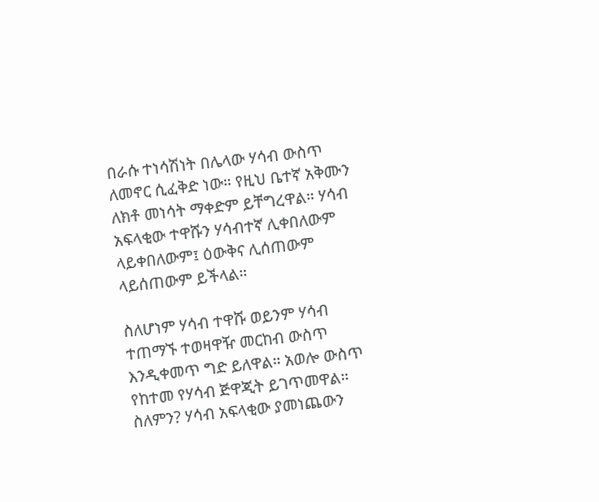በራሱ ተነሳሽነት በሌላው ሃሳብ ውስጥ ለመኖር ሲፈቅድ ነው። የዚህ ቤተኛ አቅሙን ለክቶ መነሳት ማቀድም ይቸግረዋል። ሃሳብ አፍላቂው ተዋሹን ሃሳብተኛ ሊቀበለውም ላይቀበለውም፤ ዕውቅና ሊሰጠውም ላይሰጠውም ይችላል።

ስለሆነም ሃሳብ ተዋሹ ወይንም ሃሳብ ተጠማኙ ተወዛዋዥ መርከብ ውስጥ እንዲቀመጥ ግድ ይለዋል። አወሎ ውስጥ የከተመ የሃሳብ ጅዋጂት ይገጥመዋል። ስለምን? ሃሳብ አፍላቂው ያመነጨውን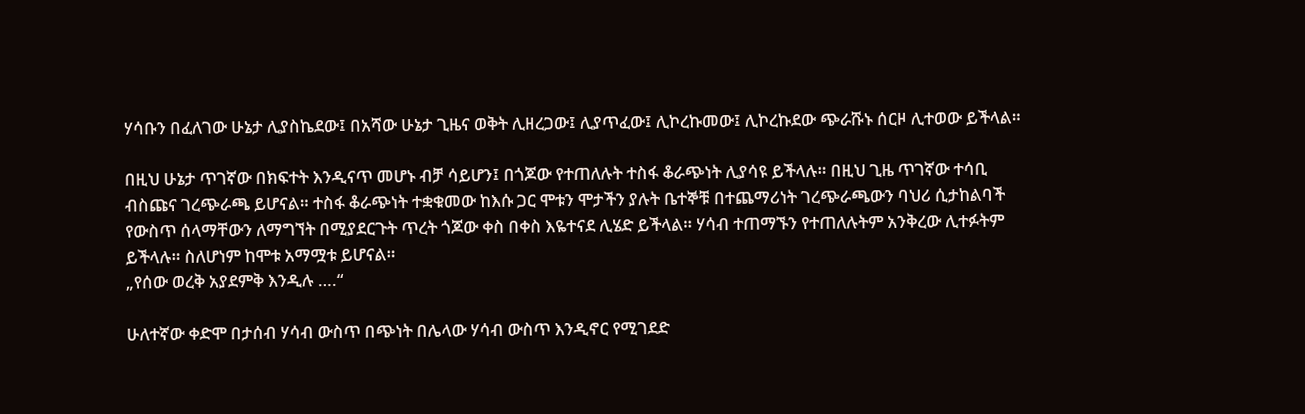ሃሳቡን በፈለገው ሁኔታ ሊያስኬደው፤ በአሻው ሁኔታ ጊዜና ወቅት ሊዘረጋው፤ ሊያጥፈው፤ ሊኮረኩመው፤ ሊኮረኩደው ጭራሹኑ ሰርዞ ሊተወው ይችላል።

በዚህ ሁኔታ ጥገኛው በክፍተት እንዲናጥ መሆኑ ብቻ ሳይሆን፤ በጎጆው የተጠለሉት ተስፋ ቆራጭነት ሊያሳዩ ይችላሉ። በዚህ ጊዜ ጥገኛው ተሳቢ ብስጩና ገረጭራጫ ይሆናል። ተስፋ ቆራጭነት ተቋቁመው ከእሱ ጋር ሞቱን ሞታችን ያሉት ቤተኞቹ በተጨማሪነት ገረጭራጫውን ባህሪ ሲታከልባች የውስጥ ሰላማቸውን ለማግኘት በሚያደርጉት ጥረት ጎጆው ቀስ በቀስ እዬተናደ ሊሄድ ይችላል። ሃሳብ ተጠማኙን የተጠለሉትም አንቅረው ሊተፉትም ይችላሉ። ስለሆነም ከሞቱ አማሟቱ ይሆናል።
„የሰው ወረቅ አያደምቅ እንዲሉ ….“

ሁለተኛው ቀድሞ በታሰብ ሃሳብ ውስጥ በጭነት በሌላው ሃሳብ ውስጥ እንዲኖር የሚገደድ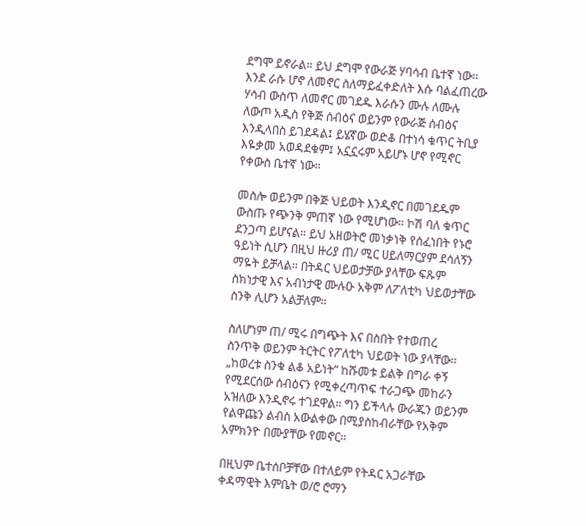ደግሞ ይኖራል። ይህ ደግሞ የውራጅ ሃባሳብ ቤተኛ ነው። እንደ ራሱ ሆኖ ለመኖር ስለማይፈቀድለት እሱ ባልፈጠረው ሃሳብ ውስጥ ለመኖር መገደዱ እራሱን ሙሉ ለሙሉ ለውጦ አዲስ የቅጅ ሰብዕና ወይንም የውራጅ ሰብዕና እንዲላበስ ይገደዳል፤ ይሄኛው ወድቆ በተነሳ ቁጥር ትቢያ እዬቃመ አወዳደቁም፤ አኗኗሩም አይሆኑ ሆኖ የሚኖር የቀውስ ቤተኛ ነው።

መስሎ ወይንም በቅጅ ህይወት እንዲኖር በመገደዱም ውስጡ የጭንቅ ምጠኛ ነው የሚሆነው። ኮሽ ባለ ቁጥር ደንጋጣ ይሆናል። ይህ አዘወትሮ መነቃነቅ የሰፈነበት የኑሮ ዓይነት ሲሆን በዚህ ዙሪያ ጠ/ ሚር ሀይለማርያም ደሳለኝን ማዬት ይቻላል። በትዳር ህይወታቻው ያላቸው ፍጹም ስክነታዊ እና አብነታዊ ሙሉዑ አቅም ለፖለቲካ ህይወታቸው ስንቅ ሊሆን አልቻለም።

ስለሆነም ጠ/ ሚሩ በግጭት እና በስበት የተወጠረ ስንጥቅ ወይንም ትርትር የፖለቲካ ህይወት ነው ያላቸው። „ከወረቱ ስንቁ ልቆ አይነት“ ከሹመቱ ይልቅ በግራ ቀኝ የሚደርሰው ሰብዕናን የሚቀረጣጥፍ ተራጋጭ መከራን አዝለው እንዲኖሩ ተገደዋል። ግን ይችላሉ ውራጁን ወይንም የልዋጩን ልብስ አውልቀው በሚያስከብራቸው የአቅም አምክንዮ በሙያቸው የመኖር።

በዚህም ቤተሰቦቻቸው በተለይም የትዳር አጋራቸው ቀዳማዊት እምቤት ወ/ሮ ሮማን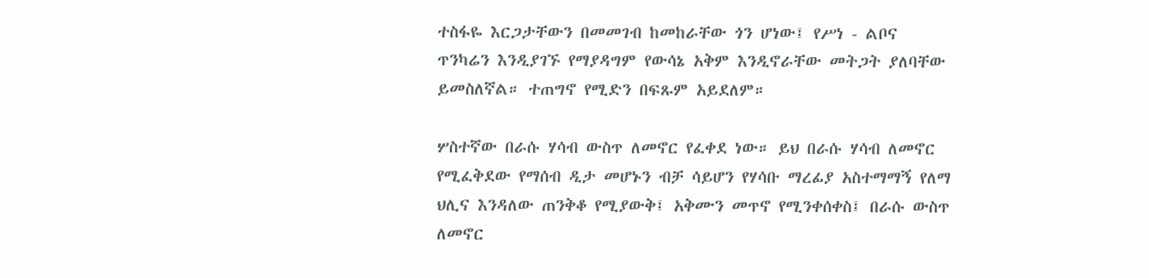ተስፋዬ እርጋታቸውን በመመገብ ከመከራቸው ጎን ሆነው፤ የሥነ - ልቦና ጥንካሬን እንዲያገኙ የማያዳግም የውሳኔ አቅም እንዲኖራቸው መትጋት ያለባቸው ይመስለኛል። ተጠግኖ የሚድን በፍጹም አይደለም።

ሦስተኛው በራሱ ሃሳብ ውስጥ ለመኖር የፈቀደ ነው። ይህ በራሱ ሃሳብ ለመኖር የሚፈቅደው የማሰብ ዲታ መሆኑን ብቻ ሳይሆን የሃሳቡ ማረፊያ አስተማማኝ የለማ ህሊና እንዳለው ጠንቅቆ የሚያውቅ፤ አቅሙን መጥኖ የሚንቀሰቀስ፤ በራሱ ውስጥ ለመኖር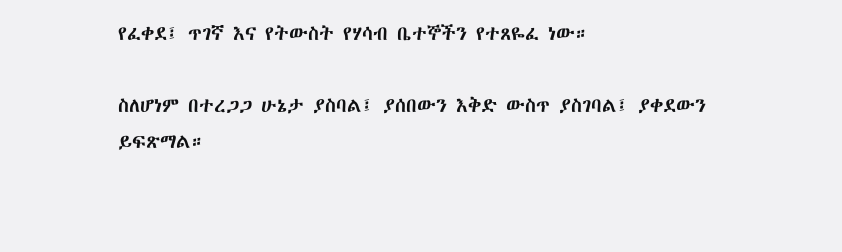የፈቀደ፤ ጥገኛ እና የትውስት የሃሳብ ቤተኞችን የተጸዬፈ ነው።

ስለሆነም በተረጋጋ ሁኔታ ያስባል፤ ያሰበውን እቅድ ውስጥ ያስገባል፤ ያቀደውን ይፍጽማል።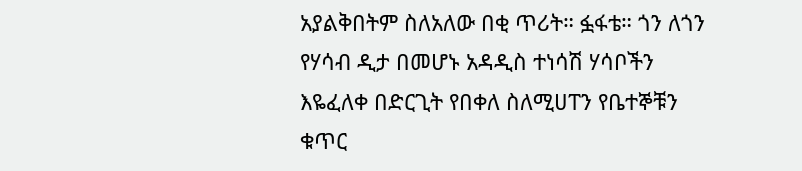አያልቅበትም ስለአለው በቂ ጥሪት። ፏፋቴ። ጎን ለጎን የሃሳብ ዲታ በመሆኑ አዳዲስ ተነሳሽ ሃሳቦችን እዬፈለቀ በድርጊት የበቀለ ስለሚሀፐን የቤተኞቹን ቁጥር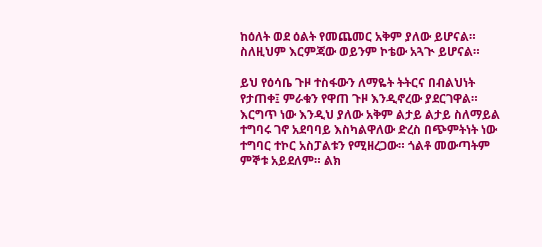ከዕለት ወደ ዕልት የመጨመር አቅም ያለው ይሆናል። ስለዚህም እርምጃው ወይንም ኮቴው አጓጒ ይሆናል።

ይህ የዕሳቤ ጉዞ ተስፋውን ለማዬት ትትርና በብልህነት የታጠቀ፤ ምራቁን የዋጠ ጉዞ እንዲኖረው ያደርገዋል። እርግጥ ነው እንዲህ ያለው አቅም ልታይ ልታይ ስለማይል ተግባሩ ገኖ አደባባይ እስካልዋለው ድረስ በጭምትነት ነው ተግባር ተኮር አስፓልቱን የሚዘረጋው። ጎልቶ መውጣትም ምኞቱ አይደለም። ልክ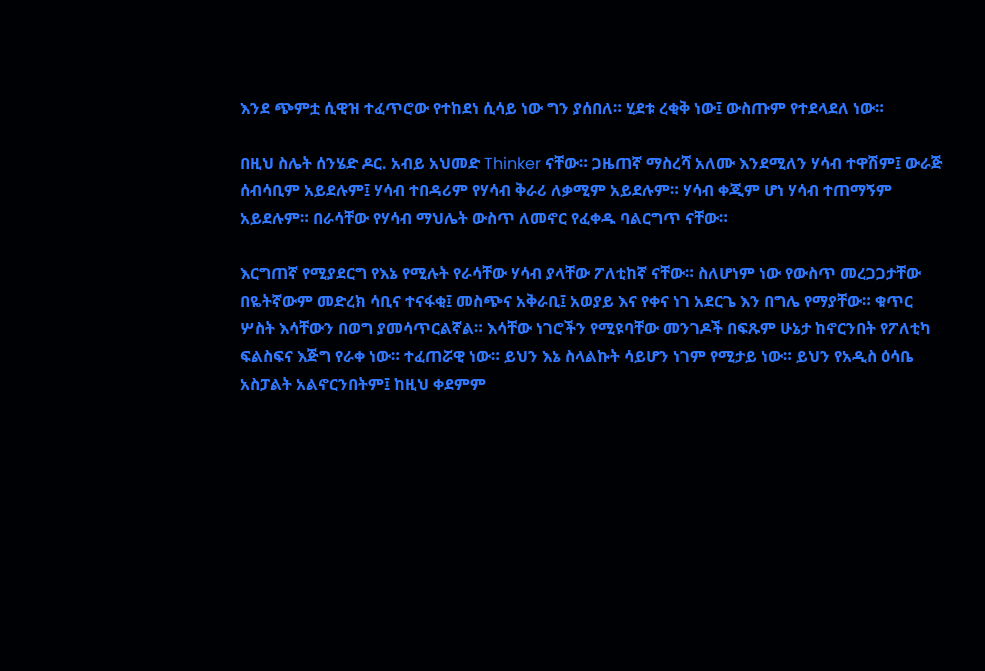እንደ ጭምቷ ሲዊዝ ተፈጥሮው የተከደነ ሲሳይ ነው ግን ያሰበለ። ሂደቱ ረቂቅ ነው፤ ውስጡም የተደላደለ ነው።

በዚህ ስሌት ሰንሄድ ዶር. አብይ አህመድ Thinker ናቸው። ጋዜጠኛ ማስረሻ አለሙ እንደሚለን ሃሳብ ተዋሽም፤ ውራጅ ሰብሳቢም አይደሉም፤ ሃሳብ ተበዳሪም የሃሳብ ቅራሪ ለቃሚም አይደሉም። ሃሳብ ቀጂም ሆነ ሃሳብ ተጠማኝም አይደሉም። በራሳቸው የሃሳብ ማህሌት ውስጥ ለመኖር የፈቀዱ ባልርግጥ ናቸው።

እርግጠኛ የሚያደርግ የእኔ የሚሉት የራሳቸው ሃሳብ ያላቸው ፖለቲከኛ ናቸው። ስለሆነም ነው የውስጥ መረጋጋታቸው በዬትኛውም መድረክ ሳቢና ተናፋቂ፤ መስጭና አቅራቢ፤ አወያይ እና የቀና ነገ አደርጌ እን በግሌ የማያቸው። ቁጥር ሦስት እሳቸውን በወግ ያመሳጥርልኛል። እሳቸው ነገሮችን የሚዩባቸው መንገዶች በፍጹም ሁኔታ ከኖርንበት የፖለቲካ ፍልስፍና እጅግ የራቀ ነው። ተፈጠሯዊ ነው። ይህን እኔ ስላልኩት ሳይሆን ነገም የሚታይ ነው። ይህን የአዲስ ዕሳቤ አስፓልት አልኖርንበትም፤ ከዚህ ቀደምም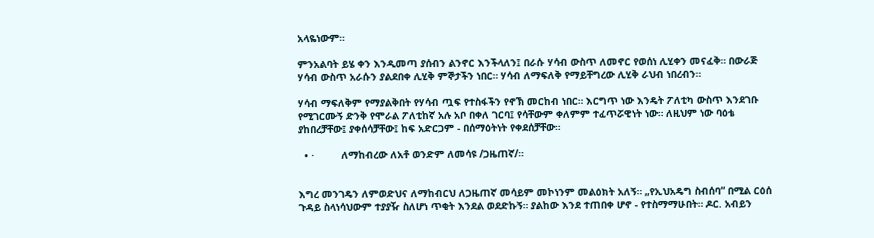አላዬነውም።

ምንአልባት ይሄ ቀን እንዲመጣ ያሰብን ልንኖር እንችላለን፤ በራሱ ሃሳብ ውስጥ ለመኖር የወሰነ ሊሂቀን መናፈቅ። በውራጅ ሃሳብ ውስጥ አራሱን ያልደበቀ ሊሂቅ ምኞታችን ነበር። ሃሳብ ለማፍለቅ የማይቸግረው ሊሂቅ ራህብ ነበረብን።

ሃሳብ ማፍለቅም የማያልቅበት የሃሳብ ጧፍ የተስፋችን የኖኽ መርከብ ነበር። እርግጥ ነው እንዴት ፖለቲካ ውስጥ እንደገቡ የሚገርሙኝ ድንቅ የሞራል ፖለቲከኛ አሉ አቦ በቀለ ገርባ፤ የሳቸውም ቀለምም ተፈጥሯዊነት ነው። ለዚህም ነው ባዕቴ ያከበረቻቸው፤ ያቀሰሳቻቸው፤ ከፍ አድርጋም - በሰማዕትነት የቀደሰቻቸው።

  • ·         ለማከብረው ለአቶ ወንድም ለመሳዩ /ጋዜጠኛ/።


እግረ መንገዴን ለምወድህና ለማከብርህ ለጋዜጠኛ መሳይም መኮነንም መልዕክት አለኝ። „የኢህአዴግ ስብሰባ“ በሚል ርዕሰ ጉዳይ ስላነሳህውም ተያያዥ ስለሆነ ጥቂት እንደል ወደድኩኝ። ያልከው እንደ ተጠበቀ ሆኖ - የተስማማሁበት። ዶር. አብይን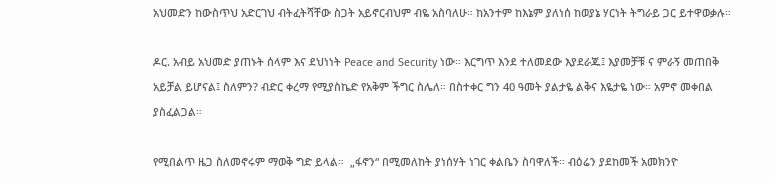አህመድን ከውስጥህ አድርገህ ብትፈትሻቸው ስጋት አይኖርብህም ብዬ አስባለሁ። ከአንተም ከእኔም ያለነሰ ከወያኔ ሃርነት ትግራይ ጋር ይተዋወቃሉ።

ዶር. አብይ አህመድ ያጠኑት ሰላም እና ደህነነት Peace and Security ነው። እርግጥ እንደ ተለመደው እያደራጁ፤ እያመቻቹ ና ምራኝ መጠበቅ አይቻል ይሆናል፤ ስለምን? ብድር ቀረማ የሚያስኬድ የአቅም ችግር ስሌለ። በስተቀር ግን 40 ዓመት ያልታዬ ልቅና እዬታዬ ነው። አምኖ መቀበል ያስፈልጋል።

የሚበልጥ ዜጋ ስለመኖሩም ማወቅ ግድ ይላል።  „ፋኖን“ በሚመለከት ያነሰሃት ነገር ቀልቤን ስባዋለች። ብዕሬን ያደከመች አመክንዮ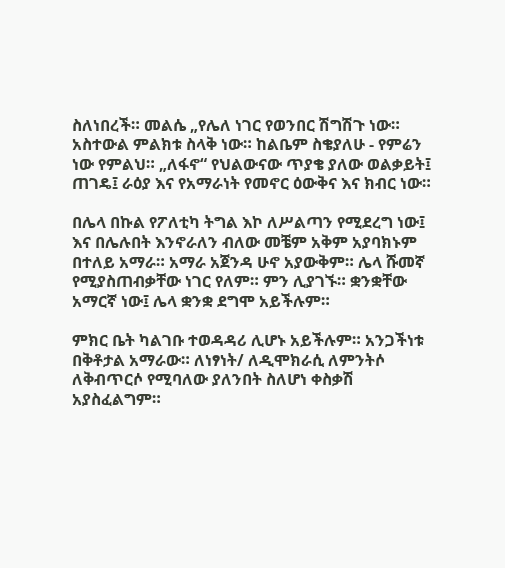ስለነበረች። መልሴ „የሌለ ነገር የወንበር ሽግሽጉ ነው። አስተውል ምልክቱ ስላቅ ነው። ከልቤም ስቄያለሁ - የምሬን ነው የምልህ። „ለፋኖ“ የህልውናው ጥያቄ ያለው ወልቃይት፤ ጠገዴ፤ ራዕያ እና የአማራነት የመኖር ዕውቅና እና ክብር ነው።

በሌላ በኩል የፖለቲካ ትግል እኮ ለሥልጣን የሚደረግ ነው፤ እና በሌሉበት እንኖራለን ብለው መቼም አቅም አያባክኑም በተለይ አማራ። አማራ አጀንዳ ሁኖ አያውቅም። ሌላ ሹመኛ የሚያስጠብቃቸው ነገር የለም። ምን ሊያገኙ። ቋንቋቸው አማርኛ ነው፤ ሌላ ቋንቋ ደግሞ አይችሉም።

ምክር ቤት ካልገቡ ተወዳዳሪ ሊሆኑ አይችሉም። አንጋችነቱ በቅቶታል አማራው። ለነፃነት/ ለዲሞክራሲ ለምንትሶ ለቅብጥርሶ የሚባለው ያለንበት ስለሆነ ቀስቃሽ አያስፈልግም።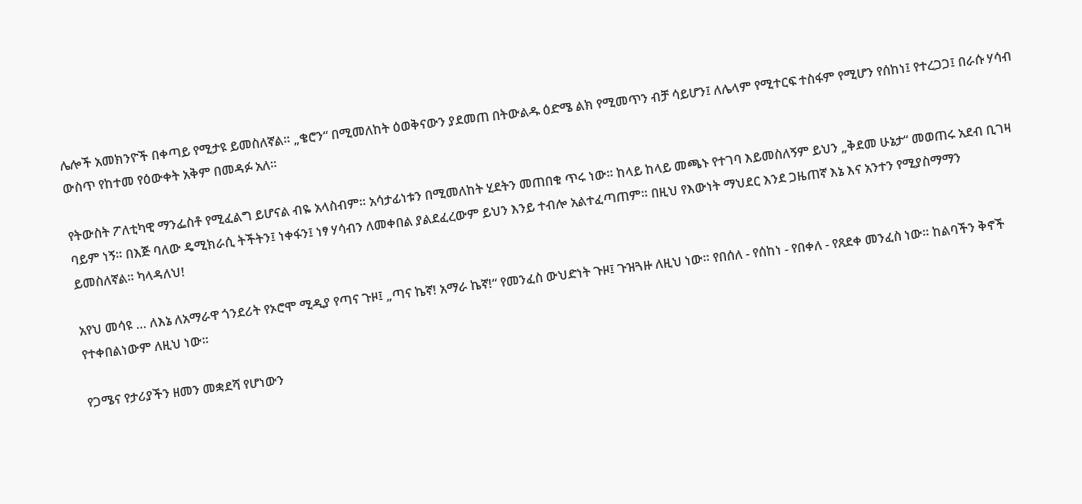ሌሎች አመክንዮች በቀጣይ የሚታዩ ይመስለኛል። „ቄሮን“ በሚመለከት ዕወቅናውን ያደመጠ በትውልዱ ዕድሜ ልክ የሚመጥን ብቻ ሳይሆን፤ ለሌላም የሚተርፍ ተስፋም የሚሆን የሰከነ፤ የተረጋጋ፤ በራሱ ሃሳብ ውስጥ የከተመ የዕውቀት አቅም በመዳፉ አለ።

የትውስት ፖለቲካዊ ማንፌስቶ የሚፈልግ ይሆናል ብዬ አላስብም። አሳታፊነቱን በሚመለከት ሂደትን መጠበቁ ጥሩ ነው። ከላይ ከላይ መጫኑ የተገባ እይመስለኝም ይህን „ቅደመ ሁኔታ“ መወጠሩ አደብ ቢገዛ ባይም ነኝ። በእጅ ባለው ዴሚክራሲ ትችትን፤ ነቀፋን፤ ነፃ ሃሳብን ለመቀበል ያልደፈረውም ይህን እንይ ተብሎ አልተፈጣጠም። በዚህ የእውነት ማህደር እንደ ጋዜጠኛ እኔ እና አንተን የሚያስማማን ይመስለኛል። ካላዳለህ!

አየህ መሳዩ … ለእኔ ለአማራዋ ጎንደሪት የኦሮሞ ሚዲያ የጣና ጉዞ፤ „ጣና ኬኛ! አማራ ኬኛ!“ የመንፈስ ውህድነት ጉዞ፤ ጉዝጓዙ ለዚህ ነው። የበሰለ - የሰከነ - የበቀለ - የጸደቀ መንፈስ ነው። ከልባችን ቅኖች የተቀበልነውም ለዚህ ነው።

የጋሜና የታሪያችን ዘመን መቋደሻ የሆነውን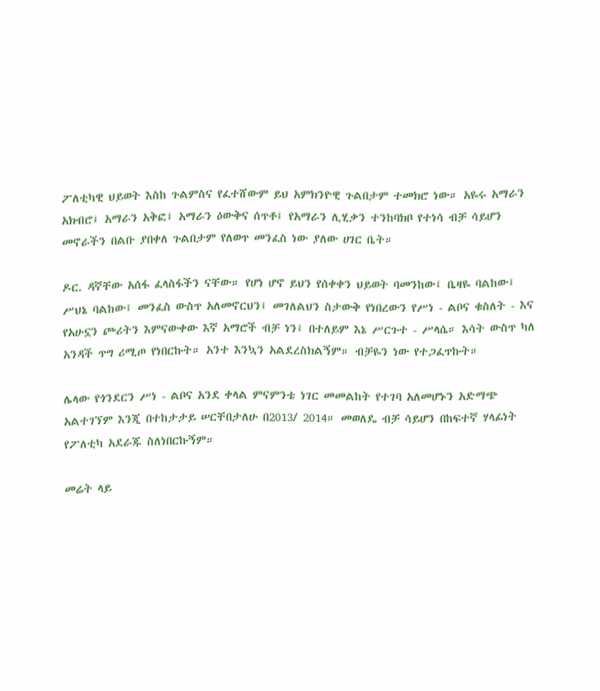ፖለቲካዊ ህይወት እስከ ጉልምስና የፈተሸውም ይህ አምክንዮዊ ጉልበታም ተመክሮ ነው። አዬሩ አማራን አክብሮ፤ አማራን አቅፎ፤ አማራን ዕውቅና ሰጥቶ፤ የአማራን ሊሂቃን ተንከባክቦ የተነሳ ብቻ ሳይሆን መኖራችን በልቡ ያበቀለ ጉልበታም የለወጥ መንፈስ ነው ያለው ሀገር ቤት።

ዶር. ዳኛቸው አሰፋ ፈላስፋችን ናቸው። የሆነ ሆኖ ይህን የሰቀቀን ህይወት ባመንከው፤ ቤዛዬ ባልከው፤ ሥህኔ ባልከው፤ መንፈስ ውስጥ አለመኖርህን፤ መገለልህን ስታውቅ የነበረውን የሥነ - ልቦና ቁስለት - እና የአሁኗን ጮሪትን እምናውቀው እኛ አማሮች ብቻ ነን፤ በተለይም እኔ ሥርጉተ - ሥላሴ። እሳት ውስጥ ካለ አንዳች ጥግ ሪሚጦ የነበርኩት። አንተ እንኳን አልደረስክልኝም። ብቻዬን ነው የተጋፈጥኩት።

ሌላው የጎንደርን ሥነ - ልቦና አንደ ቀላል ምናምንቴ ነገር መመልከት የተገባ አለመሆኑን አድማጭ አልተገኘም እንጂ በተከታታይ ሠርቸበታለሁ በ2013/ 2014። መወለዴ ብቻ ሳይሆን በከፍተኛ ሃላፊነት የፖለቲካ አደራጁ ስለነበርኩኝም።

መሬት ላይ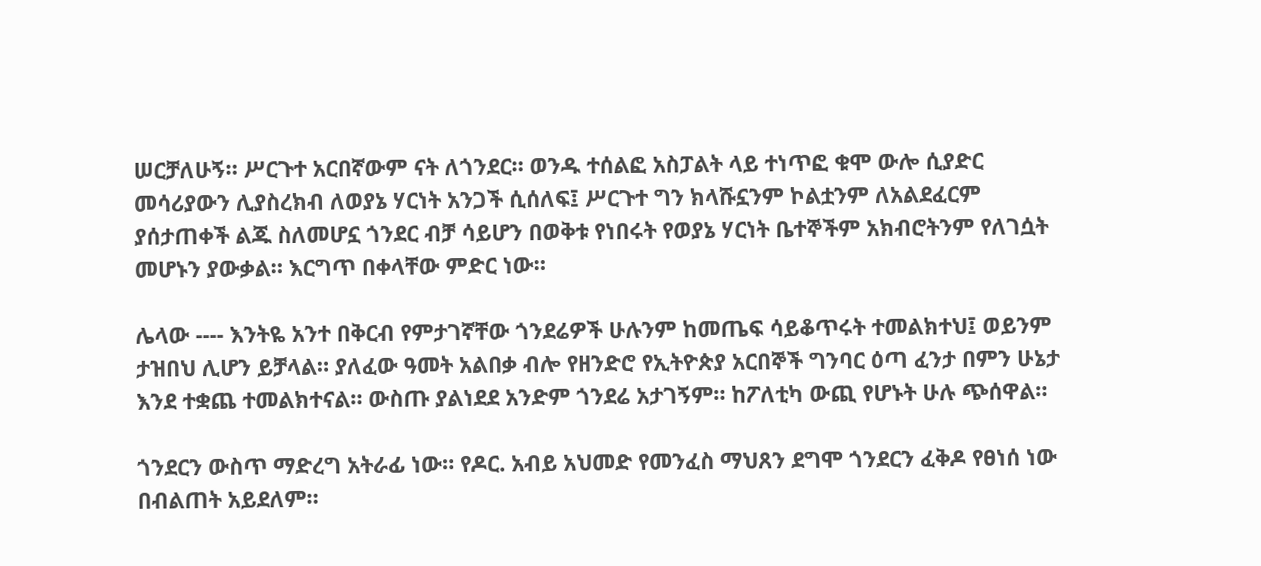ሠርቻለሁኝ። ሥርጉተ አርበኛውም ናት ለጎንደር። ወንዱ ተሰልፎ አስፓልት ላይ ተነጥፎ ቁሞ ውሎ ሲያድር መሳሪያውን ሊያስረክብ ለወያኔ ሃርነት አንጋች ሲሰለፍ፤ ሥርጉተ ግን ክላሹኗንም ኮልቷንም ለአልደፈርም ያሰታጠቀች ልጁ ስለመሆኗ ጎንደር ብቻ ሳይሆን በወቅቱ የነበሩት የወያኔ ሃርነት ቤተኞችም አክብሮትንም የለገሷት መሆኑን ያውቃል። እርግጥ በቀላቸው ምድር ነው።

ሌላው ---- እንትዬ አንተ በቅርብ የምታገኛቸው ጎንደሬዎች ሁሉንም ከመጤፍ ሳይቆጥሩት ተመልክተህ፤ ወይንም ታዝበህ ሊሆን ይቻላል። ያለፈው ዓመት አልበቃ ብሎ የዘንድሮ የኢትዮጵያ አርበኞች ግንባር ዕጣ ፈንታ በምን ሁኔታ እንደ ተቋጨ ተመልክተናል። ውስጡ ያልነደደ አንድም ጎንደሬ አታገኝም። ከፖለቲካ ውጪ የሆኑት ሁሉ ጭሰዋል።

ጎንደርን ውስጥ ማድረግ አትራፊ ነው። የዶር. አብይ አህመድ የመንፈስ ማህጸን ደግሞ ጎንደርን ፈቅዶ የፀነሰ ነው በብልጠት አይደለም።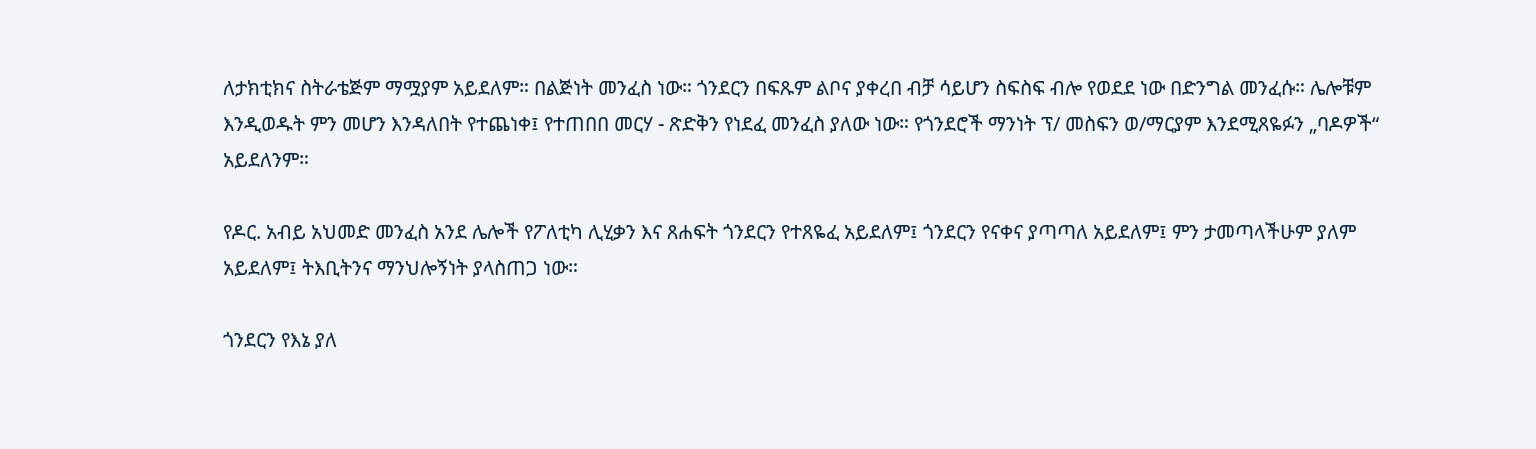ለታክቲክና ስትራቴጅም ማሟያም አይደለም። በልጅነት መንፈስ ነው። ጎንደርን በፍጹም ልቦና ያቀረበ ብቻ ሳይሆን ስፍስፍ ብሎ የወደደ ነው በድንግል መንፈሱ። ሌሎቹም እንዲወዱት ምን መሆን እንዳለበት የተጨነቀ፤ የተጠበበ መርሃ - ጽድቅን የነደፈ መንፈስ ያለው ነው። የጎንደሮች ማንነት ፕ/ መስፍን ወ/ማርያም እንደሚጸዬፉን „ባዶዎች“ አይደለንም።

የዶር. አብይ አህመድ መንፈስ አንደ ሌሎች የፖለቲካ ሊሂቃን እና ጸሐፍት ጎንደርን የተጸዬፈ አይደለም፤ ጎንደርን የናቀና ያጣጣለ አይደለም፤ ምን ታመጣላችሁም ያለም አይደለም፤ ትእቢትንና ማንህሎኝነት ያላስጠጋ ነው።

ጎንደርን የእኔ ያለ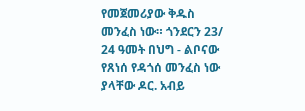የመጀመሪያው ቅዱስ መንፈስ ነው። ጎንደርን 23/ 24 ዓመት በህግ - ልቦናው የጸነሰ የዳጎሰ መንፈስ ነው ያላቸው ዶር. አብይ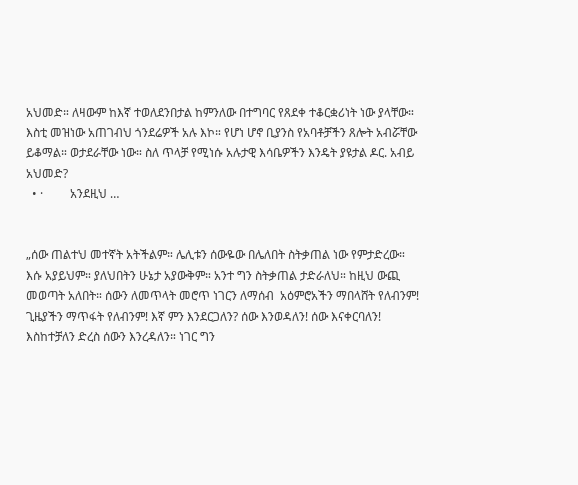አህመድ። ለዛውም ከእኛ ተወለደንበታል ከምንለው በተግባር የጸደቀ ተቆርቋሪነት ነው ያላቸው። እስቲ መዝነው አጠገብህ ጎንደሬዎች አሉ እኮ። የሆነ ሆኖ ቢያንስ የአባቶቻችን ጸሎት አብሯቸው ይቆማል። ወታደራቸው ነው። ስለ ጥላቻ የሚነሱ አሉታዊ እሳቤዎችን እንዴት ያዩታል ዶር. አብይ አህመድ?
  • ·         አንደዚህ …


„ሰው ጠልተህ መተኛት አትችልም። ሌሊቱን ሰውዬው በሌለበት ስትቃጠል ነው የምታድረው። እሱ አያይህም። ያለህበትን ሁኔታ አያውቅም። አንተ ግን ስትቃጠል ታድራለህ። ከዚህ ውጪ መወጣት አለበት። ሰውን ለመጥላት መሮጥ ነገርን ለማሰብ  አዕምሮአችን ማበላሸት የለብንም! ጊዜያችን ማጥፋት የለብንም! እኛ ምን እንደርጋለን? ሰው እንወዳለን! ሰው እናቀርባለን! እስከተቻለን ድረስ ሰውን እንረዳለን። ነገር ግን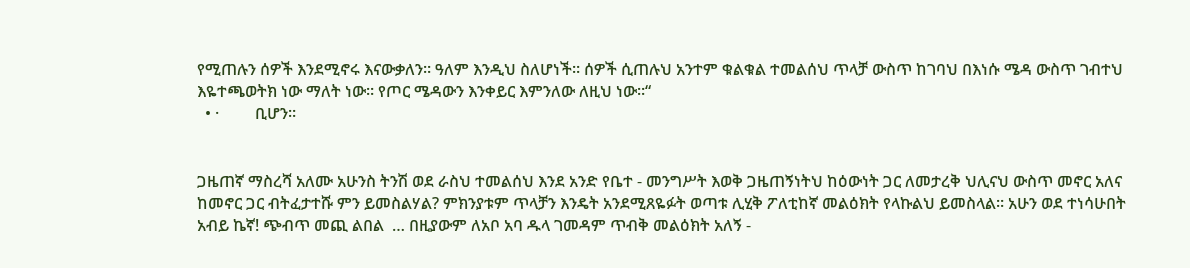የሚጠሉን ሰዎች እንደሚኖሩ እናውቃለን። ዓለም እንዲህ ስለሆነች። ሰዎች ሲጠሉህ አንተም ቁልቁል ተመልሰህ ጥላቻ ውስጥ ከገባህ በእነሱ ሜዳ ውስጥ ገብተህ እዬተጫወትክ ነው ማለት ነው። የጦር ሜዳውን እንቀይር እምንለው ለዚህ ነው።“
  • ·         ቢሆን።


ጋዜጠኛ ማስረሻ አለሙ አሁንስ ትንሽ ወደ ራስህ ተመልሰህ እንደ አንድ የቤተ - መንግሥት እወቅ ጋዜጠኝነትህ ከዕውነት ጋር ለመታረቅ ህሊናህ ውስጥ መኖር አለና ከመኖር ጋር ብትፈታተሹ ምን ይመስልሃል? ምክንያቱም ጥላቻን እንዴት አንደሚጸዬፉት ወጣቱ ሊሂቅ ፖለቲከኛ መልዕክት የላኩልህ ይመስላል። አሁን ወደ ተነሳሁበት አብይ ኬኛ! ጭብጥ መጪ ልበል  … በዚያውም ለአቦ አባ ዱላ ገመዳም ጥብቅ መልዕክት አለኝ -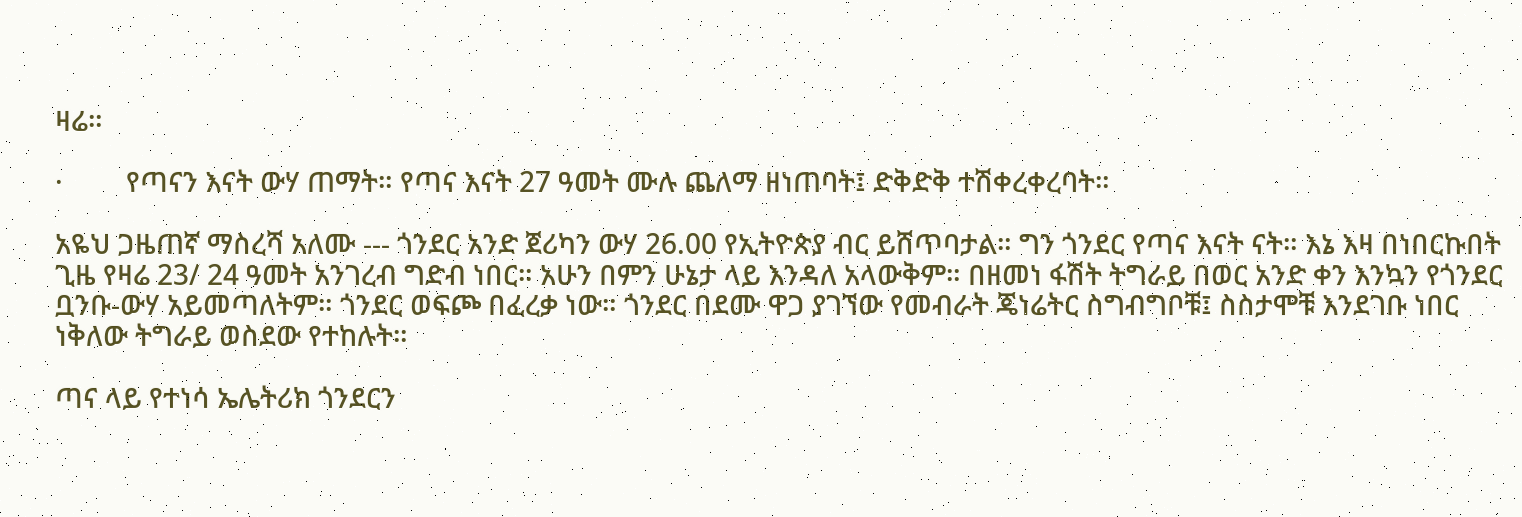ዛሬ።

·         የጣናን እናት ውሃ ጠማት። የጣና እናት 27 ዓመት ሙሉ ጨለማ ዘነጠባት፤ ድቅድቅ ተሽቀረቀረባት።

አዬህ ጋዜጠኛ ማስረሻ አለሙ --- ጎንደር አንድ ጀሪካን ውሃ 26.00 የኢትዮጵያ ብር ይሸጥባታል። ግን ጎንደር የጣና እናት ናት። እኔ እዛ በነበርኩበት ጊዜ የዛሬ 23/ 24 ዓመት አንገረብ ግድብ ነበር። አሁን በምን ሁኔታ ላይ እንዳለ አላውቅም። በዘመነ ፋሽት ትግራይ በወር አንድ ቀን እንኳን የጎንደር ቧንቡ-ውሃ አይመጣለትም። ጎንደር ወፍጮ በፈረቃ ነው። ጎንደር በደሙ ዋጋ ያገኘው የመብራት ጄነሬትር ስግብግቦቹ፤ ስስታሞቹ እንደገቡ ነበር ነቅለው ትግራይ ወስደው የተከሉት።

ጣና ላይ የተነሳ ኤሌትሪክ ጎንደርን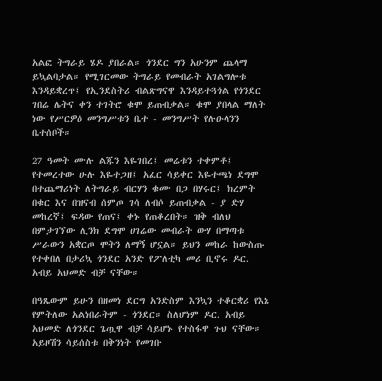አልፎ ትግራይ ሄዶ ያበራል። ጎንደር ግን አሁንም ጨላማ ይኳልባታል። የሚገርመው ትግራይ የመብራት አገልግሎቱ እንዳይቋረጥ፤ የኢንደስትሪ ብልጽግናዋ እንዳይተጓጎል የጎንደር ገበሬ ሌትና ቀን ተገትሮ ቁሞ ይጠብቃል። ቁሞ ያበላል ማለት ነው የሥርዎዕ መንግሥቱን ቤተ - መንግሥት የሉዑላንን ቤተሰቦች።

27 ዓመት ሙሉ ልጁን እዬገበረ፤ መሬቱን ተቀምቶ፤ የተመረተው ሁሉ እዬተጋዘ፤ አፈር ሳይቀር እዬተጫነ ደግሞ በተጨማሪነት ለትግራይ ብርሃን ቁሙ በጋ በሃሩር፤ ክረምት በቁር እና በዝናብ ሰምጦ ገሳ ለብሶ ይጠብቃል - ያ ድሃ መከረኛ፤ ፍዳው የጠና፤ ቀኑ የጠቆረበት። ዝቅ ብለህ በምታገኘው ሊንክ ደግሞ ሀገሬው መብራት ውሃ በማጣቱ ሥራውን አቋርጦ ሞትን ለማኝ ሆኗል። ይህን መከራ ከውስጡ የተቀበለ በታሪኳ ጎንደር አንድ የፖለቲካ መሪ ቢኖሩ ዶር. አብይ አህመድ ብቻ ናቸው።

በዓጼውም ይሁን በዘመነ ደርግ አንድስም እንኳን ተቆርቋሪ የእኔ የምትለው አልነበራትም - ጎንደር። ስለሆነም ዶር. አብይ አህመድ ለጎንደር ጌጧዋ ብቻ ሳይሆኑ የተስፋዋ ጉህ ናቸው። አይዞሽን ሳይሰስቱ በቅንነት የመገቡ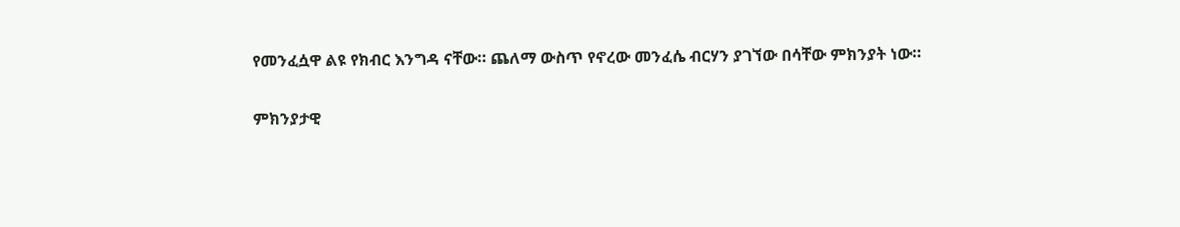የመንፈሷዋ ልዩ የክብር እንግዳ ናቸው። ጨለማ ውስጥ የኖረው መንፈሴ ብርሃን ያገኘው በሳቸው ምክንያት ነው።

ምክንያታዊ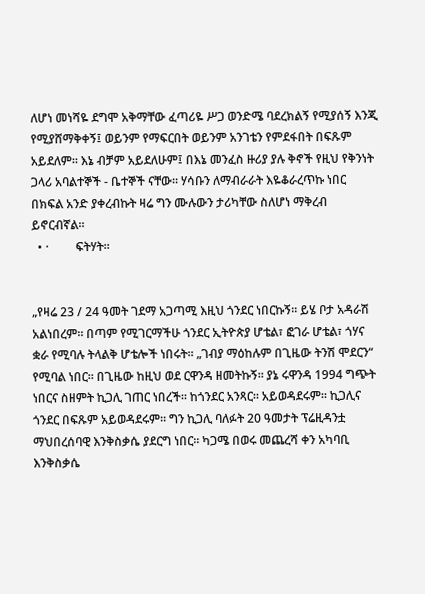ለሆነ መነሻዬ ደግሞ አቅማቸው ፈጣሪዬ ሥጋ ወንድሜ ባደረክልኝ የሚያሰኝ እንጂ የሚያሸማቅቀኝ፤ ወይንም የማፍርበት ወይንም አንገቴን የምደፋበት በፍጹም አይደለም። እኔ ብቻም አይደለሁም፤ በእኔ መንፈስ ዙሪያ ያሉ ቅኖች የዚህ የቅንነት ጋላሪ አባልተኞች - ቤተኞች ናቸው። ሃሳቡን ለማብራራት እዬቆራረጥኩ ነበር በክፍል አንድ ያቀረብኩት ዛሬ ግን ሙሉውን ታሪካቸው ስለሆነ ማቅረብ ይኖርብኛል።
  • ·         ፍትሃት።


„የዛሬ 23 / 24 ዓመት ገደማ አጋጣሚ እዚህ ጎንደር ነበርኩኝ። ይሄ ቦታ አዳራሽ አልነበረም። በጣም የሚገርማችሁ ጎንደር ኢትዮጵያ ሆቴል፣ ፎገራ ሆቴል፣ ጎሃና ቋራ የሚባሉ ትላልቅ ሆቴሎች ነበሩት። „ገብያ ማዕከሉም በጊዜው ትንሽ ሞደርን“ የሚባል ነበር። በጊዜው ከዚህ ወደ ርዋንዳ ዘመትኩኝ። ያኔ ሩዋንዳ 1994 ግጭት ነበርና ስዘምት ኪጋሊ ገጠር ነበረች። ከጎንደር አንጻር። አይወዳደሩም። ኪጋሊና ጎንደር በፍጹም አይወዳደሩም። ግን ኪጋሊ ባለፉት 20 ዓመታት ፕሬዚዳንቷ ማህበረሰባዊ እንቅስቃሴ ያደርግ ነበር። ካጋሜ በወሩ መጨረሻ ቀን አካባቢ እንቅስቃሴ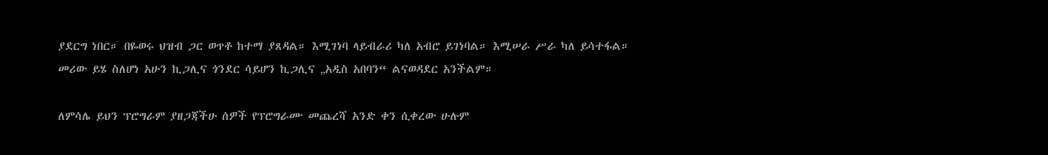ያደርግ ነበር። በዬወሩ ህዝብ ጋር ወጥቶ ከተማ ያጸዳል። እሚገነባ ላይብራሪ ካለ አብሮ ይገነባል። እሚሠራ ሥራ ካለ ይሳተፋል። መሪው ይሄ ስለሆነ አሁን ኪጋሊና ጎንደር ሳይሆን ኪጋሊና „አዲስ አበባን“ ልናወዳደር አንችልም።

ለምሳሌ ይህን ፕሮግራም ያዘጋጃችሁ ሰዎች የፕሮግራሙ መጨረሻ አንድ ቀን ሲቀረው ሁሉም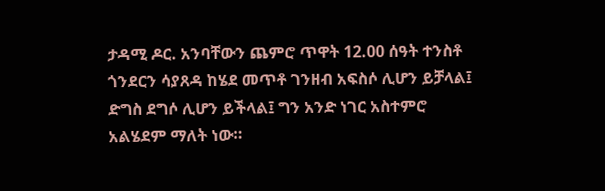ታዳሚ ዶር. አንባቸውን ጨምሮ ጥዋት 12.00 ሰዓት ተንስቶ ጎንደርን ሳያጸዳ ከሄደ መጥቶ ገንዘብ አፍስሶ ሊሆን ይቻላል፤ ድግስ ደግሶ ሊሆን ይችላል፤ ግን አንድ ነገር አስተምሮ አልሄደም ማለት ነው።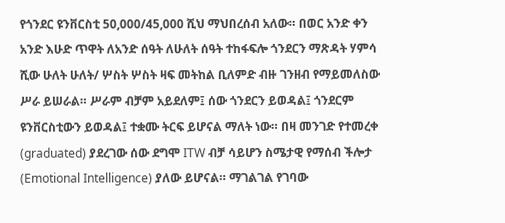የጎንደር ዩንቨርስቲ 50,000/45,000 ሺህ ማህበረሰብ አለው። በወር አንድ ቀን አንድ እሁድ ጥዋት ለአንድ ሰዓት ለሁለት ሰዓት ተከፋፍሎ ጎንደርን ማጽዳት ሃምሳ ሺው ሁለት ሁለት/ ሦስት ሦስት ዛፍ መትከል ቢለምድ ብዙ ገንዘብ የማይመለስው ሥራ ይሠራል። ሥራም ብቻም አይደለም፤ ሰው ጎንደርን ይወዳል፤ ጎንደርም ዩንቨርስቲውን ይወዳል፤ ተቋሙ ትርፍ ይሆናል ማለት ነው። በዛ መንገድ የተመረቀ (graduated) ያደረገው ሰው ደግሞ ITW ብቻ ሳይሆን ስሜታዊ የማሰብ ችሎታ (Emotional Intelligence) ያለው ይሆናል። ማገልገል የገባው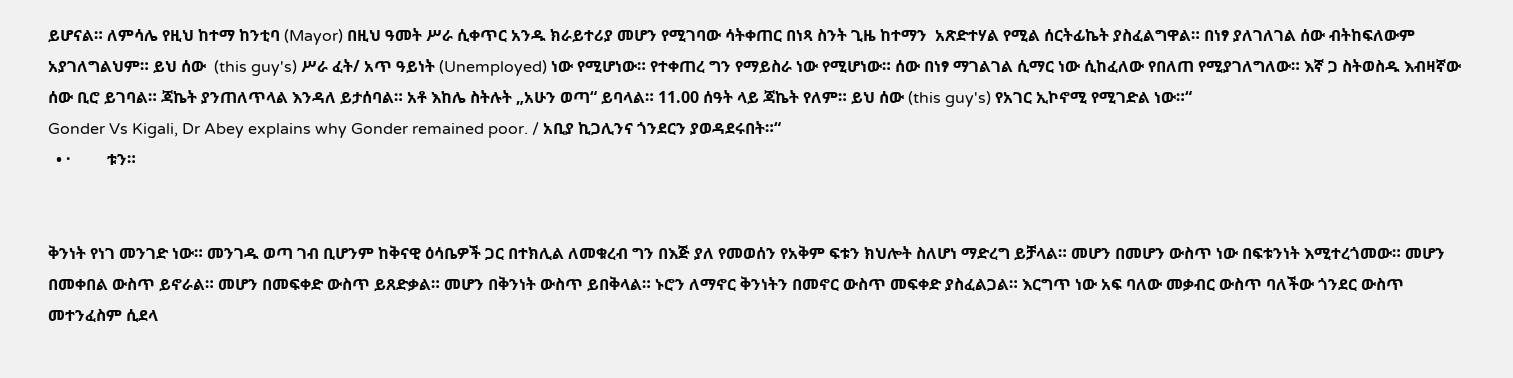ይሆናል። ለምሳሌ የዚህ ከተማ ከንቲባ (Mayor) በዚህ ዓመት ሥራ ሲቀጥር አንዱ ክራይተሪያ መሆን የሚገባው ሳትቀጠር በነጻ ስንት ጊዜ ከተማን  አጽድተሃል የሚል ሰርትፊኬት ያስፈልግዋል። በነፃ ያለገለገል ሰው ብትከፍለውም አያገለግልህም። ይህ ሰው  (this guy's) ሥራ ፈት/ አጥ ዓይነት (Unemployed) ነው የሚሆነው። የተቀጠረ ግን የማይስራ ነው የሚሆነው። ሰው በነፃ ማገልገል ሲማር ነው ሲከፈለው የበለጠ የሚያገለግለው። እኛ ጋ ስትወስዱ እብዛኛው ሰው ቢሮ ይገባል። ጃኬት ያንጠለጥላል እንዳለ ይታሰባል። አቶ እከሌ ስትሉት „አሁን ወጣ“ ይባላል። 11.00 ሰዓት ላይ ጃኬት የለም። ይህ ሰው (this guy's) የአገር ኢኮኖሚ የሚገድል ነው።“
Gonder Vs Kigali, Dr Abey explains why Gonder remained poor. / አቢያ ኪጋሊንና ጎንደርን ያወዳደሩበት።“
  • ·         ቱን።


ቅንነት የነገ መንገድ ነው። መንገዱ ወጣ ገብ ቢሆንም ከቅናዊ ዕሳቤዎች ጋር በተክሊል ለመቁረብ ግን በእጅ ያለ የመወሰን የአቅም ፍቱን ክህሎት ስለሆነ ማድረግ ይቻላል። መሆን በመሆን ውስጥ ነው በፍቱንነት እሚተረጎመው። መሆን በመቀበል ውስጥ ይኖራል። መሆን በመፍቀድ ውስጥ ይጸድቃል። መሆን በቅንነት ውስጥ ይበቅላል። ኑሮን ለማኖር ቅንነትን በመኖር ውስጥ መፍቀድ ያስፈልጋል። እርግጥ ነው አፍ ባለው መቃብር ውስጥ ባለችው ጎንደር ውስጥ መተንፈስም ሲደላ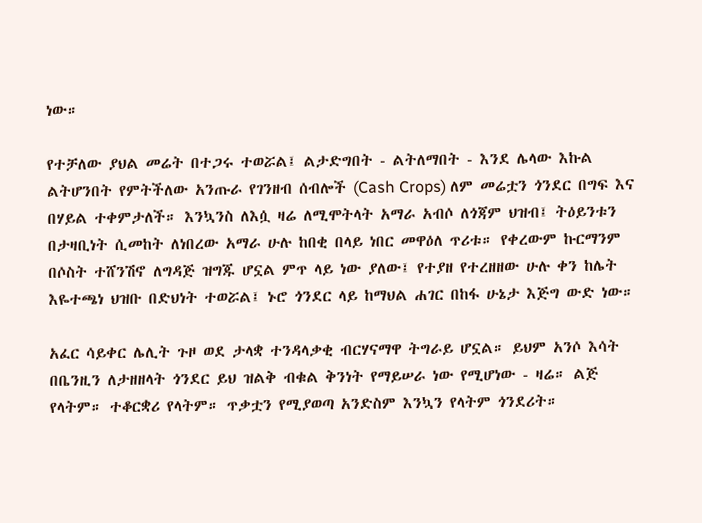ነው።

የተቻለው ያህል መሬት በተጋሩ ተወሯል፤ ልታድግበት - ልትለማበት - እንደ ሌላው እኩል ልትሆንበት የምትችለው አንጡራ የገንዘብ ሰብሎች (Cash Crops) ለም መሬቷን ጎንደር በግፍ እና በሃይል ተቀምታለች። እንኳንስ ለእሷ ዛሬ ለሚሞትላት አማራ አብሶ ለጎጃም ህዝብ፤ ትዕይንቱን በታዛቢነት ሲመከት ለነበረው አማራ ሁሉ ከበቂ በላይ ነበር መዋዕለ ጥሪቱ። የቀረውም ኩርማንም በሶስት ተሸንሽኖ ለግዳጅ ዝግጁ ሆኗል ምጥ ላይ ነው ያለው፤ የተያዘ የተረዘዘው ሁሉ ቀን ከሌት እዬተጫነ ህዝቡ በድህነት ተወሯል፤ ኑሮ ጎንደር ላይ ከማህል ሐገር በከፋ ሁኔታ እጅግ ውድ ነው።

አፈር ሳይቀር ሌሊት ጉዞ ወደ ታላቋ ተንዳላቃቂ ብርሃናማዋ ትግራይ ሆኗል። ይህም አንሶ እሳት በቤንዚን ለታዘዘላት ጎንደር ይህ ዝልቅ ብቁል ቅንነት የማይሠራ ነው የሚሆነው - ዛሬ። ልጅ የላትም። ተቆርቋሪ የላትም። ጥቃቷን የሚያወጣ አንድስም እንኳን የላትም ጎንደሪት።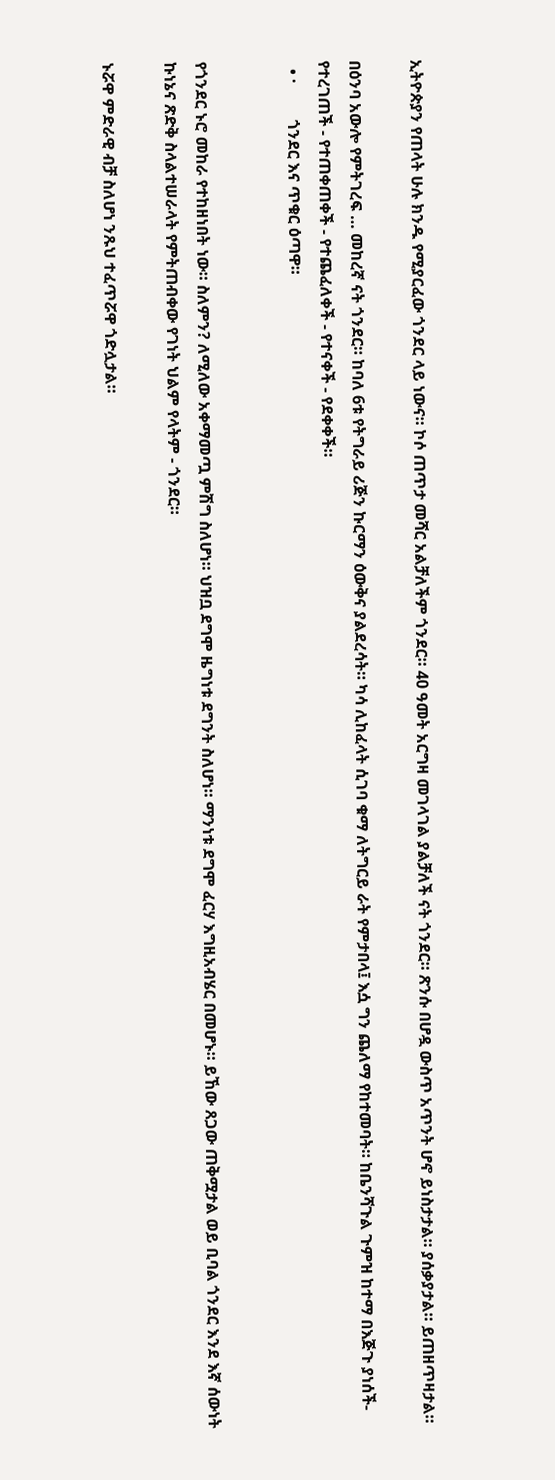ኢትዮጵያን የጠላት ሁሉ ክንዱ የሚያርፈው ጎንደር ላይ ነውና። ኮሶ ጠጥታ መሻር አልቻለችም ጎንደር። 40 ዓመት አርግዛ መገላገል ያልቻለች ናት ጎንደር። ጽንሱ በሆዷ ውስጥ አጥንት ሆኖ ይነስታታል። ያሰቃያታል። ይጠዘጥዛታል።

በዕንባ አውሎ የምትገረፍ … መከረኛ ናት ጎንደር። ከባለ 6ቱ የትግራይ ሪጅን ኩርማን ዕውቅና ያልደረሳት። ካሳ ሊከፈላት ሲገባ ቁማ ለትግርይ ራት የምታበላ፤ እሷ ግን ጨለማ የከተመባት። ከቤንሻጉል ጉምዝ ከተማ በእጅጉ ያነሰች- የተረገጠች - የተጠቀጠቀች - የተጨፈለቀች - የተናቀች - የደቀቀች።
  • ·         ጎንደር እና ጥቁር ዕጣዋ።


የጎንደር ኑሮ መከራ የተከዘነበት ነው። ስለምን? ለሚለው አቀማመጧ ምሽግ ስለሆነ። ህዝቧ ደግሞ ዜግነቱ ደግንት ስለሆነ። ማንነቱ ደግሞ ፈርሃ እግዚአብሄር በመሆኑ። ይኸው ጸጋው ጠቅሟታል ወይ ቢባል ጎንደር እንደ እኛ ሰውነት ኩነኔና ጽድቅ ስላልተሠራላት የምትጠብቀው የገነት ህልም የላትም - ጎንደር።

ኑሯዋ ምድራዊ ብቻ ስለሆነ ንጹህ ተፈጥሯዋ ጎድሏታል።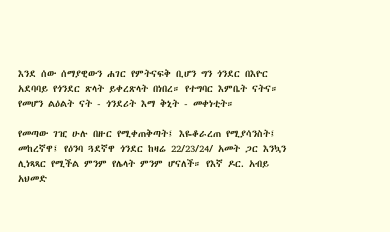እንደ ሰው ሰማያዊውን ሐገር የምትናፍቅ ቢሆን ግን ጎንደር በእዮር አደባባይ የጎንደር ጽላት ይቀረጽላት በነበረ። የተግባር እምቤት ናትና። የመሆን ልዕልት ናት - ጎንደሪት እማ ቅኒት - መቀነቲት።

የመጣው ገዢ ሁሉ በዙር የሚቀጠቅጣት፤ እዬቆራረጠ የሚያሳንስት፤ መከረኛዋ፤ የዕንባ ጓደኛዋ ጎንደር ከዛሬ 22/23/24/ አመት ጋር እንኳን ሊነጻጻር የሚችል ምንም የሌላት ምንም ሆናለች። የእኛ ዶር. አብይ አህመድ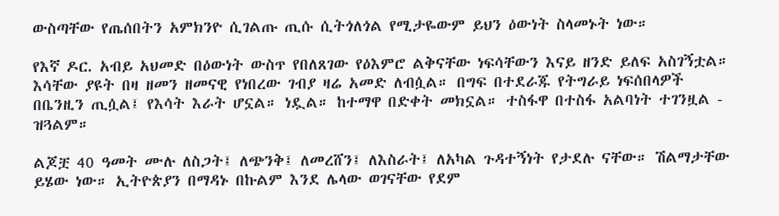ውስጣቸው የጤሰበትን አምክንዮ ሲገልጡ ጢሱ ሲትጎለጎል የሚታዬውም ይህን ዕውነት ስላመኑት ነው።

የእኛ ዶር. አብይ አህመድ በዕውነት ውስጥ የበለጸገው የዕእምሮ ልቅናቸው ነፍሳቸውን እናይ ዘንድ ይለፍ አስገኝቷል። እሳቸው ያዩት በዛ ዘመን ዘመናዊ የነበረው ገብያ ዛሬ አመድ ለብሷል። በግፍ በተደራጁ የትግራይ ነፍሰበላዎች በቤንዚን ጢሷል፤ የእሳት እራት ሆኗል። ነዷል። ከተማዋ በድቀት መክኗል። ተስፋዋ በተስፋ አልባነት ተገንዟል - ዝጓልም።

ልጆቿ 40 ዓመት ሙሉ ለስጋት፤ ለጭንቅ፤ ለመረሸን፤ ለእስራት፤ ለአካል ጉዳተኝነት የታደሉ ናቸው። ሽልማታቸው ይሄው ነው። ኢትዮጵያን በማዳኑ በኩልም እንደ ሌላው ወገናቸው የደም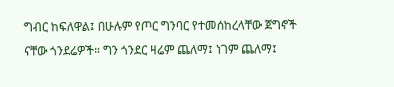ግብር ከፍለዋል፤ በሁሉም የጦር ግንባር የተመሰከረላቸው ጀግኖች ናቸው ጎንደሬዎች። ግን ጎንደር ዛሬም ጨለማ፤ ነገም ጨለማ፤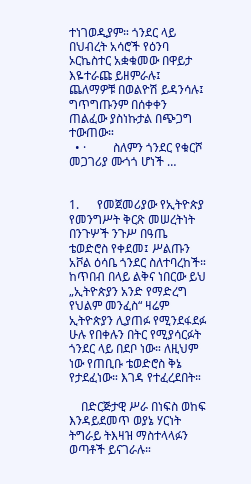ተነገወዲያም። ጎንደር ላይ በህብረት አሳሮች የዕንባ ኦርኬስተር አቋቁመው በዋይታ እዬተራጩ ይዘምራሉ፤ ጨለማዎቹ በወልዮሽ ይዳንሳሉ፤ ግጥግጡንም በሰቀቀን ጠልፈው ያስነኩታል በጭጋግ ተውጠው።
  • ·         ስለምን ጎንደር የቁርሾ መጋገሪያ ሙጎጎ ሆነች …


1.      የመጀመሪያው የኢትዮጵያ የመንግሥት ቅርጽ መሠረትነት በንጉሦች ንጉሥ በዓጤ ቴወድሮስ የቀደመ፤ ሥልጡን አቮል ዕሳቤ ጎንደር ስለተባረከች። ከጥበብ በላይ ልቅና ነበርው ይህ „ኢትዮጵያን አንድ የማድረግ የህልም መንፈስ“ ዛሬም ኢትዮጵያን ሊያጠፉ የሚንደፋደፉ ሁሉ የበቀሉን በትር የሚያሳርፉት ጎንደር ላይ በደቦ ነው። ለዚህም ነው የጠቢቡ ቴወድሮስ ቅኔ የታደፈነው። እገዳ የተፈረደበት።

    በድርጅታዊ ሥራ በነፍስ ወከፍ እንዳይደመጥ ወያኔ ሃርነት ትግራይ ትእዛዝ ማስተላላፉን ወጣቶች ይናገራሉ።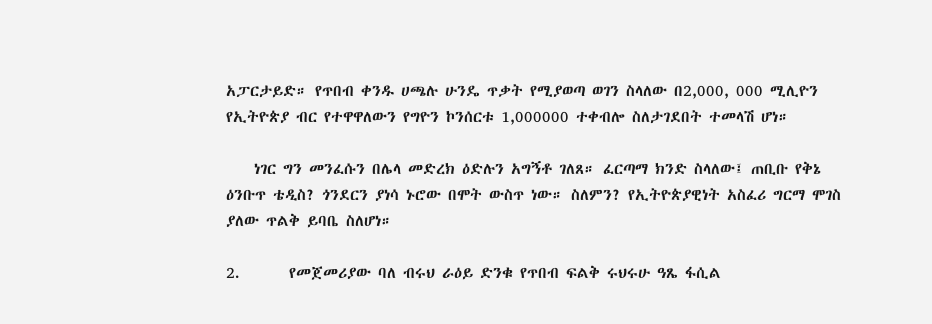አፓርታይድ። የጥበብ ቀንዱ ሀጫሉ ሁንዴ ጥቃት የሚያወጣ ወገን ስላለው በ2,000, 000 ሚሊዮን የኢትዮጵያ ብር የተዋዋለውን የግዮን ኮንሰርቱ 1,000000 ተቀብሎ ስለታገደበት ተመላሽ ሆነ።

    ነገር ግን መንፈሱን በሌላ መድረክ ዕድሉን አግኝቶ ገለጸ። ፈርጣማ ክንድ ስላለው፤ ጠቢቡ የቅኔ ዕንቡጥ ቴዲስ? ጎንደርን ያነሳ ኑሮው በሞት ውስጥ ነው። ስለምን? የኢትዮጵያዊነት አስፈሪ ግርማ ሞገስ ያለው ጥልቅ ይባቤ ስለሆነ።

2.       የመጀመሪያው ባለ ብሩህ ራዕይ ድንቁ የጥበብ ፍልቅ ሩህሩሁ ዓጼ ፋሲል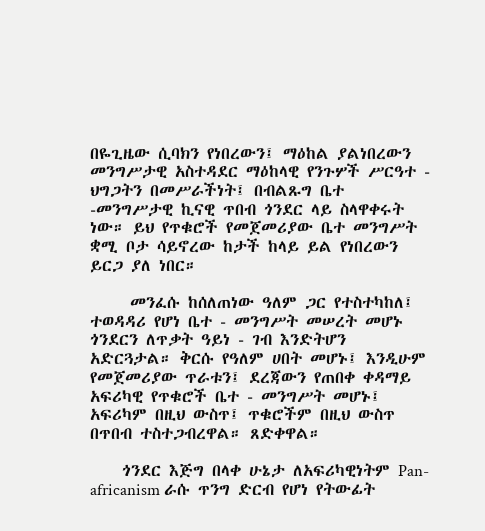በዬጊዜው ሲባክን የነበረውን፤ ማዕከል ያልነበረውን መንግሥታዊ አስተዳደር ማዕከላዊ የንጉሦች ሥርዓተ - ህግጋትን በመሥራችነት፤ በብልጹግ ቤተ -መንግሥታዊ ኪናዊ ጥበብ ጎንደር ላይ ስላዋቀሩት ነው። ይህ የጥቁሮች የመጀመሪያው ቤተ መንግሥት ቋሚ ቦታ ሳይኖረው ከታች ከላይ ይል የነበረውን ይርጋ ያለ ነበር።

     መንፈሱ ከሰለጠነው ዓለም ጋር የተስተካከለ፤ ተወዳዳሪ የሆነ ቤተ - መንግሥት መሠረት መሆኑ ጎንደርን ለጥቃት ዓይነ - ገብ እንድትሆን አድርጓታል። ቅርሱ የዓለም ሀበት መሆኑ፤ እንዲሁም የመጀመሪያው ጥራቱን፤ ደረጃውን የጠበቀ ቀዳማይ አፍሪካዊ የጥቁሮች ቤተ - መንግሥት መሆኑ፤ አፍሪካም በዚህ ውስጥ፤ ጥቁሮችም በዚህ ውስጥ በጥበብ ተስተጋብረዋል። ጸድቀዋል።

    ጎንደር እጅግ በላቀ ሁኔታ ለአፍሪካዊነትም Pan-africanism ራሱ ጥንግ ድርብ የሆነ የትውፊት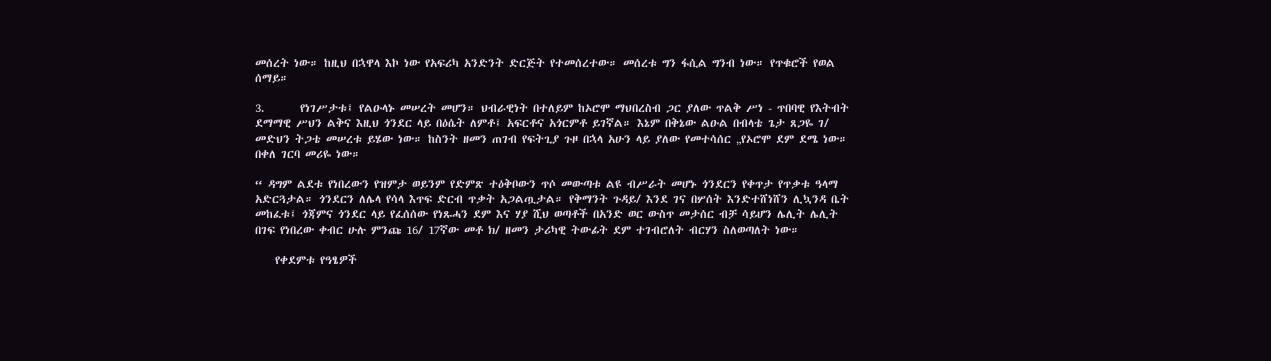መሰረት ነው። ከዚህ በኋዋላ እኮ ነው የአፍሪካ አንድንት ድርጅት የተመሰረተው። መሰረቱ ግን ፋሲል ግንብ ነው። የጥቁሮች የወል ሰማይ።

3.       የነገሥታቱ፤ የልዑላኑ መሠረት መሆን። ህብራዊነት በተለይም ከኦሮሞ ማህበረስብ ጋር ያለው ጥልቅ ሥነ - ጥበባዊ የእትብት ደማማዊ ሥህን ልቅና እዚህ ጎንደር ላይ በዕሴት ለምቶ፤ አፍርቶና አጎርምቶ ይገኛል። እኔም በቅኔው ልዑል በብላቴ ጌታ ጸጋዬ ገ/ መድህን ትጋቴ መሠረቱ ይሄው ነው። ከስንት ዘመን ጠገብ የፍትጊያ ጉዞ በኋላ አሁን ላይ ያለው የመተሳሰር „የኦሮሞ ደም ደሜ ነው። በቀለ ገርባ መሪዬ ነው።

“ ዳግም ልደቱ የነበረውን የዝምታ ወይንም የድምጽ ተዕቅቦውን ጥሶ መውጣቱ ልዩ ብሥራት መሆኑ ጎንደርን የቀጥታ የጥቃቱ ዓላማ አድርጓታል። ጎንደርን ለሌላ የሳላ እጥፍ ድርብ ጥቃት አጋልጧታል። የቅማንት ጉዳይ/ እንደ ገና በሦሰት እንድተሸነሸን ሊኳንዳ ቤት መከፈቱ፤ ጎጃምና ጎንደር ላይ የፈሰሰው የነጹሓን ደም እና ሃያ ሺህ ወጣቶች በአንድ ወር ውስጥ መታሰር ብቻ ሳይሆን ሌሊት ሌሊት በገፍ የነበረው ቀብር ሁሉ ምንጩ 16/ 17ኛው መቶ ክ/ ዘመን ታሪካዊ ትውፊት ደም ተገብሮለት ብርሃን ስለወጣለት ነው።

    የቀደምቱ የዓፄዎች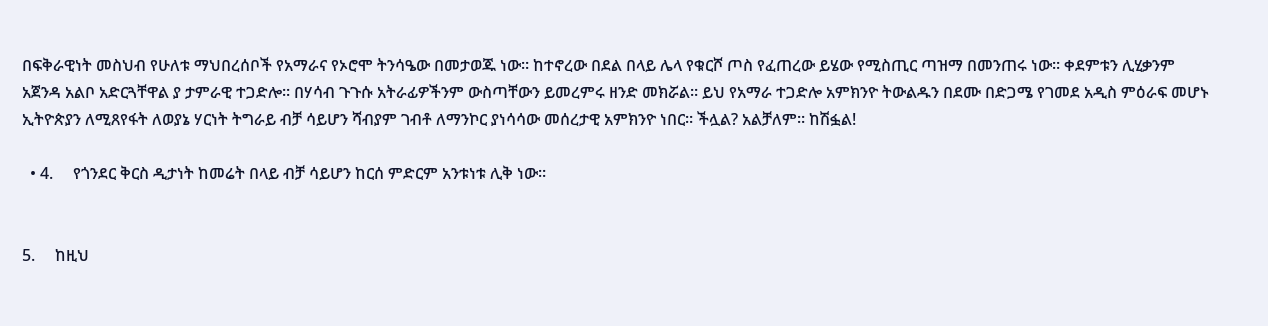በፍቅራዊነት መስህብ የሁለቱ ማህበረሰቦች የአማራና የኦሮሞ ትንሳዔው በመታወጁ ነው። ከተኖረው በደል በላይ ሌላ የቁርሾ ጦስ የፈጠረው ይሄው የሚስጢር ጣዝማ በመንጠሩ ነው። ቀደምቱን ሊሂቃንም አጀንዳ አልቦ አድርጓቸዋል ያ ታምራዊ ተጋድሎ። በሃሳብ ጉጉሱ አትራፊዎችንም ውስጣቸውን ይመረምሩ ዘንድ መክሯል። ይህ የአማራ ተጋድሎ አምክንዮ ትውልዱን በደሙ በድጋሜ የገመደ አዲስ ምዕራፍ መሆኑ ኢትዮጵያን ለሚጸየፋት ለወያኔ ሃርነት ትግራይ ብቻ ሳይሆን ሻብያም ገብቶ ለማንኮር ያነሳሳው መሰረታዊ አምክንዮ ነበር። ችሏል? አልቻለም። ከሽፏል!

  • 4.     የጎንደር ቅርስ ዲታነት ከመሬት በላይ ብቻ ሳይሆን ከርሰ ምድርም አንቱነቱ ሊቅ ነው።


5.     ከዚህ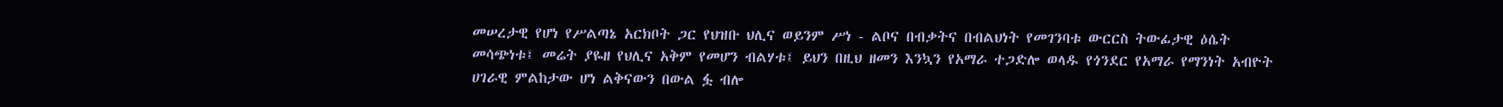መሠረታዊ የሆነ የሥልጣኔ አርክቦት ጋር የህዝቡ ህሊና ወይንም ሥነ - ልቦና በብቃትና በብልህነት የመገንባቱ ውርርስ ትውፊታዊ ዕሴት መሳጭነቱ፤ መሬት ያዬዘ የህሊና አቅም የመሆን ብልሃቱ፤ ይህን በዚህ ዘመን እንኳን የአማራ ተጋድሎ ወላዱ የጎንደር የአማራ የማንነት አብዮት ሀገራዊ ምልከታው ሆነ ልቅናውን በውል ፏ ብሎ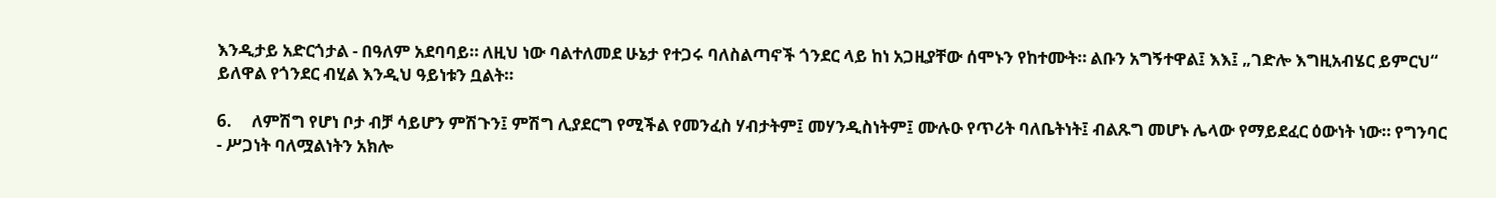እንዲታይ አድርጎታል - በዓለም አደባባይ። ለዚህ ነው ባልተለመደ ሁኔታ የተጋሩ ባለስልጣኖች ጎንደር ላይ ከነ አጋዚያቸው ሰሞኑን የከተሙት። ልቡን አግኝተዋል፤ እእ፤ „ገድሎ እግዚአብሄር ይምርህ“ ይለዋል የጎንደር ብሂል እንዲህ ዓይነቱን ቧልት።

6.     ለምሽግ የሆነ ቦታ ብቻ ሳይሆን ምሽጉን፤ ምሽግ ሊያደርግ የሚችል የመንፈስ ሃብታትም፤ መሃንዲስነትም፤ ሙሉዑ የጥሪት ባለቤትነት፤ ብልጹግ መሆኑ ሌላው የማይደፈር ዕውነት ነው። የግንባር - ሥጋነት ባለሟልነትን አክሎ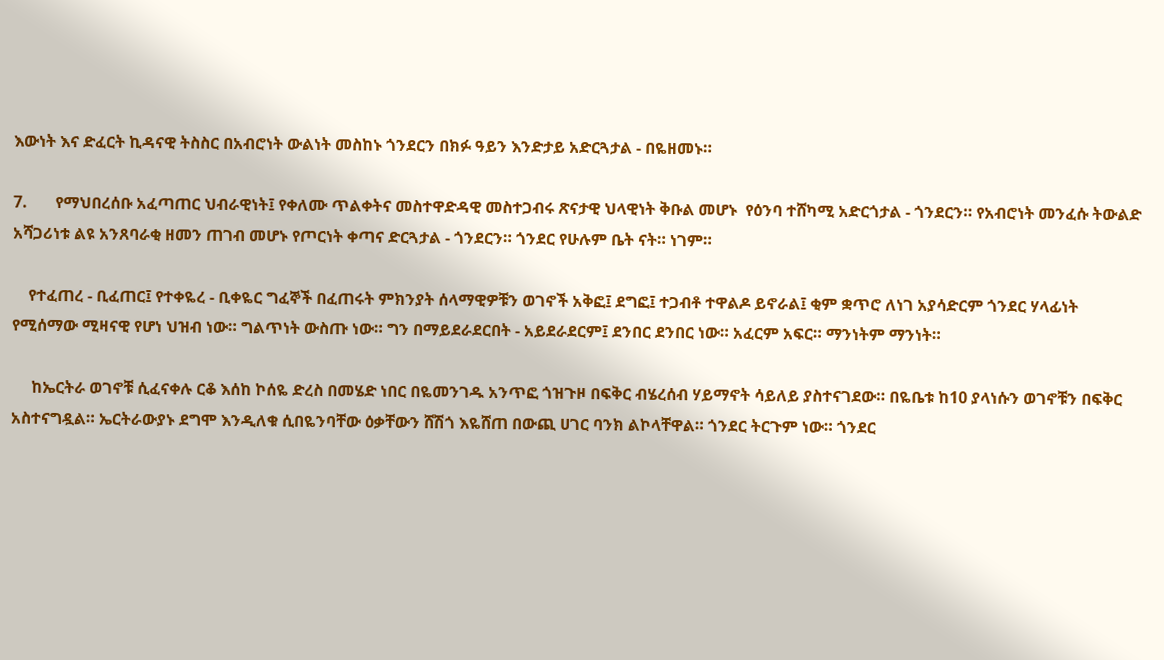እውነት እና ድፈርት ኪዳናዊ ትስስር በአብሮነት ውልነት መስከኑ ጎንደርን በክፉ ዓይን እንድታይ አድርጓታል - በዬዘመኑ።

7.       የማህበረሰቡ አፈጣጠር ህብራዊነት፤ የቀለሙ ጥልቀትና መስተዋድዳዊ መስተጋብሩ ጽናታዊ ህላዊነት ቅቡል መሆኑ  የዕንባ ተሸካሚ አድርጎታል - ጎንደርን። የአብሮነት መንፈሱ ትውልድ አሻጋሪነቱ ልዩ አንጸባራቂ ዘመን ጠገብ መሆኑ የጦርነት ቀጣና ድርጓታል - ጎንደርን። ጎንደር የሁሉም ቤት ናት። ነገም።

    የተፈጠረ - ቢፈጠር፤ የተቀዬረ - ቢቀዬር ግፈኞች በፈጠሩት ምክንያት ሰላማዊዎቹን ወገኖች አቅፎ፤ ደግፎ፤ ተጋብቶ ተዋልዶ ይኖራል፤ ቂም ቋጥሮ ለነገ አያሳድርም ጎንደር ሃላፊነት የሚሰማው ሚዛናዊ የሆነ ህዝብ ነው። ግልጥነት ውስጡ ነው። ግን በማይደራደርበት - አይደራደርም፤ ደንበር ደንበር ነው። አፈርም አፍር። ማንነትም ማንነት።

     ከኤርትራ ወገኖቹ ሲፈናቀሉ ርቆ እሰከ ኮሰዬ ድረስ በመሄድ ነበር በዬመንገዱ አንጥፎ ጎዝጉዞ በፍቅር ብሄረሰብ ሃይማኖት ሳይለይ ያስተናገደው። በዬቤቱ ከ10 ያላነሱን ወገኖቹን በፍቅር አስተናግዷል። ኤርትራውያኑ ደግሞ እንዲለቁ ሲበዬንባቸው ዕቃቸውን ሸሽጎ እዬሸጠ በውጪ ሀገር ባንክ ልኮላቸዋል። ጎንደር ትርጉም ነው። ጎንደር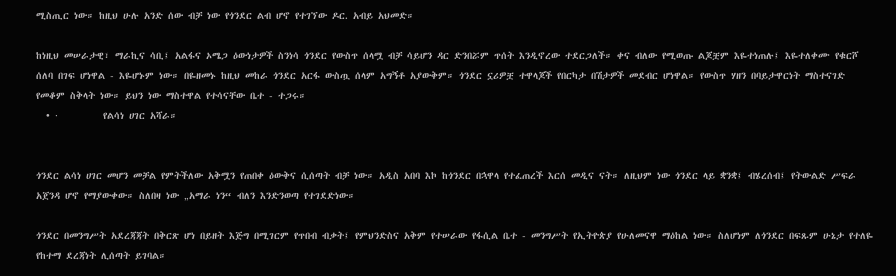ሚስጢር ነው። ከዚህ ሁሉ አንድ ሰው ብቻ ነው የጎንደር ልብ ሆኖ የተገኘው ዶር. አብይ አህመድ።

ከነዚህ መሠራታዊ፣ ማራኪና ሳቢ፤ አልፋና ኦሜጋ ዕውነታዎች ስንነሳ ጎንደር የውስጥ ሰላሟ ብቻ ሳይሆን ዳር ድንበሯም ጥሰት እንዲኖረው ተደርጋለች። ቀና ብለው የሚወጡ ልጆቿም እዬተነጠሉ፤ እዬተለቀሙ የቁርሾ ሰለባ በገፍ ሆነዋል - እዬሆኑም ነው። በዬዘመኑ ከዚህ መከራ ጎንደር አርፋ ውስጧ ሰላም አግኝቶ አያውቅም። ጎንደር ኗሪዎቿ ተዋላጆች የበርካታ በሽታዎች መደብር ሆነዋል። የውስጥ ሃዘን በባይታዋርነት ማስተናገድ የመቆም ስቅላት ነው። ይህን ነው ማስተዋል የተሳናቸው ቤተ - ተጋሩ።
  • ·         የልሳነ ሀገር አሻራ።


ጎንደር ልሳነ ሀገር መሆን መቻል የምትችለው አቅሟን የጠበቀ ዕውቅና ሲሰጣት ብቻ ነው። አዲስ አበባ እኮ ከጎንደር በኋዋላ የተፈጠረች እርሰ መዲና ናት። ለዚህም ነው ጎንደር ላይ ቋንቋ፤ ብሄረሰብ፤ የትውልድ ሥፍራ አጀንዳ ሆኖ የማያውቀው። ስለበዛ ነው „አማራ ነን“ ብለን እንድንወጣ የተገደድነው።

ጎንደር በመንግሥት አደረጃጃት በቅርጽ ሆነ በይዘት እጅግ በሚገርም የጥበብ ብቃት፤ የምህንድስና አቅም የተሠራው የፋሲል ቤተ - መንግሥት የኢትዮጵያ የሁለመናዋ ማዕከል ነው። ስለሆነም ለጎንደር በፍጹም ሁኔታ የተለዬ የከተማ ደረጃነት ሊሰጣት ይገባል።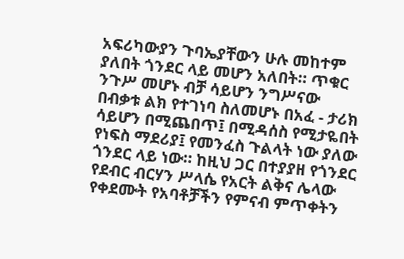አፍሪካውያን ጉባኤያቸውን ሁሉ መከተም ያለበት ጎንደር ላይ መሆን አለበት። ጥቁር ንጉሥ መሆኑ ብቻ ሳይሆን ንግሥናው በብቃቱ ልክ የተገነባ ስለመሆኑ በአፈ - ታሪክ ሳይሆን በሚጨበጥ፤ በሚዳሰስ የሚታዬበት የነፍስ ማደሪያ፤ የመንፈስ ጉልላት ነው ያለው ጎንደር ላይ ነው። ከዚህ ጋር በተያያዘ የጎንደር የደብር ብርሃን ሥላሴ የአርት ልቅና ሌላው የቀደሙት የአባቶቻችን የምናብ ምጥቀትን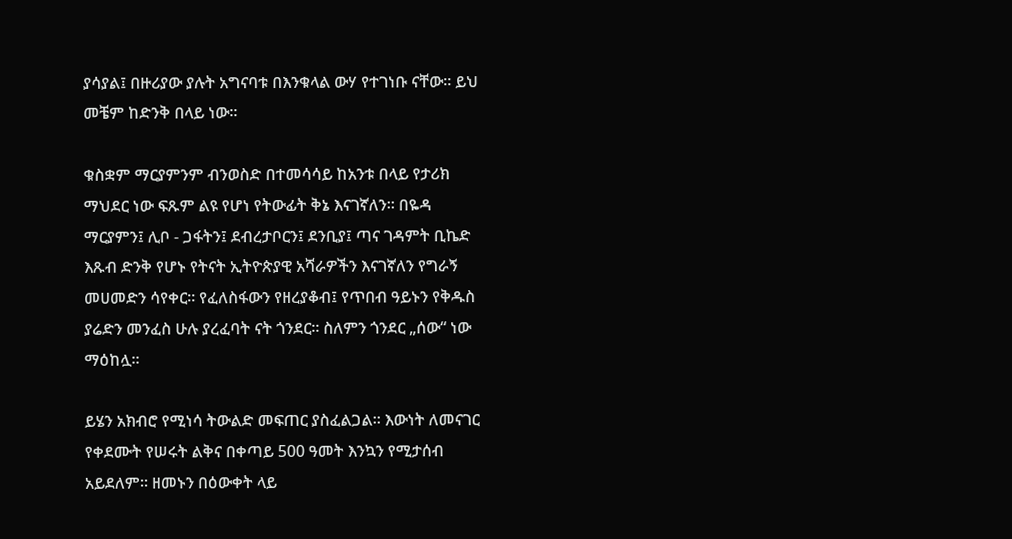ያሳያል፤ በዙሪያው ያሉት አግናባቱ በእንቁላል ውሃ የተገነቡ ናቸው። ይህ መቼም ከድንቅ በላይ ነው።

ቁስቋም ማርያምንም ብንወስድ በተመሳሳይ ከአንቱ በላይ የታሪክ ማህደር ነው ፍጹም ልዩ የሆነ የትውፊት ቅኔ እናገኛለን። በዬዳ ማርያምን፤ ሊቦ - ጋፋትን፤ ደብረታቦርን፤ ደንቢያ፤ ጣና ገዳምት ቢኬድ እጹብ ድንቅ የሆኑ የትናት ኢትዮጵያዊ አሻራዎችን እናገኛለን የግራኝ መሀመድን ሳየቀር። የፈለስፋውን የዘረያቆብ፤ የጥበብ ዓይኑን የቅዱስ ያሬድን መንፈስ ሁሉ ያረፈባት ናት ጎንደር። ስለምን ጎንደር „ሰው“ ነው ማዕከሏ።

ይሄን አክብሮ የሚነሳ ትውልድ መፍጠር ያስፈልጋል። እውነት ለመናገር የቀደሙት የሠሩት ልቅና በቀጣይ 500 ዓመት እንኳን የሚታሰብ አይደለም። ዘመኑን በዕውቀት ላይ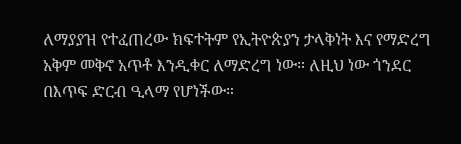ለማያያዝ የተፈጠረው ክፍተትም የኢትዮጵያን ታላቅነት እና የማድረግ አቅም መቅኖ አጥቶ እንዲቀር ለማድረግ ነው። ለዚህ ነው ጎንደር በእጥፍ ድርብ ዒላማ የሆነችው።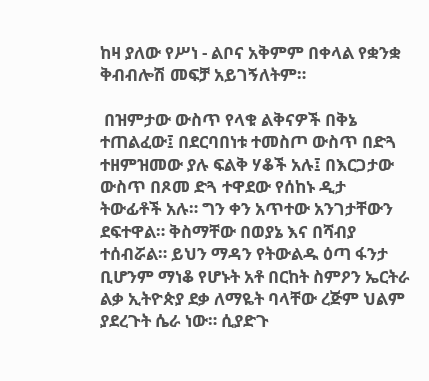ከዛ ያለው የሥነ - ልቦና አቅምም በቀላል የቋንቋ ቅብብሎሽ መፍቻ አይገኝለትም።

 በዝምታው ውስጥ የላቁ ልቅናዎች በቅኔ ተጠልፈው፤ በደርባበነቱ ተመስጦ ውስጥ በድጓ ተዘምዝመው ያሉ ፍልቅ ሃቆች አሉ፤ በእርጋታው ውስጥ በጾመ ድጓ ተዋደው የሰከኑ ዲታ ትውፊቶች አሉ። ግን ቀን አጥተው አንገታቸውን ደፍተዋል። ቅስማቸው በወያኔ እና በሻብያ ተሰብሯል። ይህን ማዳን የትውልዱ ዕጣ ፋንታ ቢሆንም ማነቆ የሆኑት አቶ በርከት ስምዖን ኤርትራ ልቃ ኢትዮጵያ ደቃ ለማዬት ባላቸው ረጅም ህልም ያደረጉት ሴራ ነው። ሲያድጉ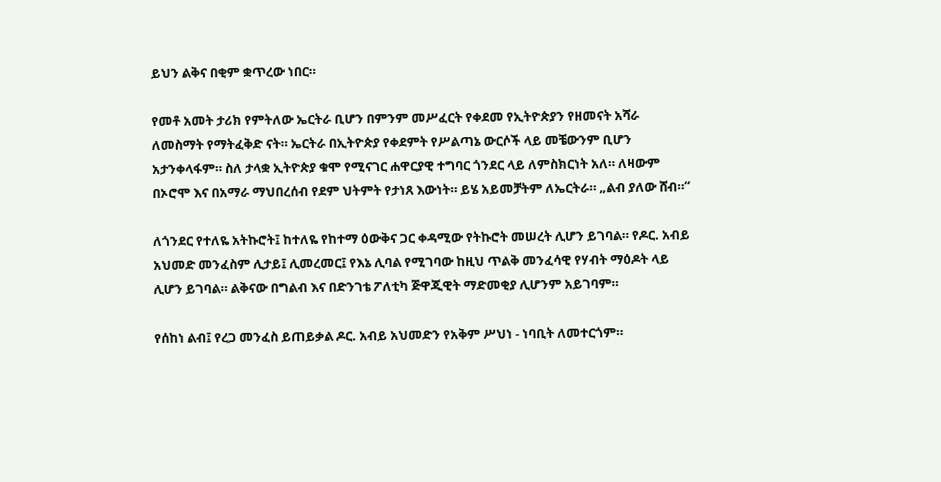ይህን ልቅና በቂም ቋጥረው ነበር።

የመቶ አመት ታሪክ የምትለው ኤርትራ ቢሆን በምንም መሥፈርት የቀደመ የኢትዮጵያን የዘመናት አሻራ ለመስማት የማትፈቅድ ናት። ኤርትራ በኢትዮጵያ የቀደምት የሥልጣኔ ውርሶች ላይ መቼውንም ቢሆን አታንቀላፋም። ስለ ታላቋ ኢትዮጵያ ቁሞ የሚናገር ሐዋርያዊ ተግባር ጎንደር ላይ ለምስክርነት አለ። ለዛውም በኦሮሞ እና በአማራ ማህበረሰብ የደም ህትምት የታነጸ እውነት። ይሄ አይመቻትም ለኤርትራ። „ልብ ያለው ሸብ።“

ለጎንደር የተለዬ አትኩሮት፤ ከተለዬ የከተማ ዕውቅና ጋር ቀዳሚው የትኩሮት መሠረት ሊሆን ይገባል። የዶር. አብይ አህመድ መንፈስም ሊታይ፤ ሊመረመር፤ የእኔ ሊባል የሚገባው ከዚህ ጥልቅ መንፈሳዊ የሃብት ማዕዶት ላይ ሊሆን ይገባል። ልቅናው በግልብ እና በድንገቴ ፖለቲካ ጅዋጂዊት ማድመቂያ ሊሆንም አይገባም።

የሰከነ ልብ፤ የረጋ መንፈስ ይጠይቃል ዶር. አብይ አህመድን የአቅም ሥህነ - ነባቢት ለመተርጎም።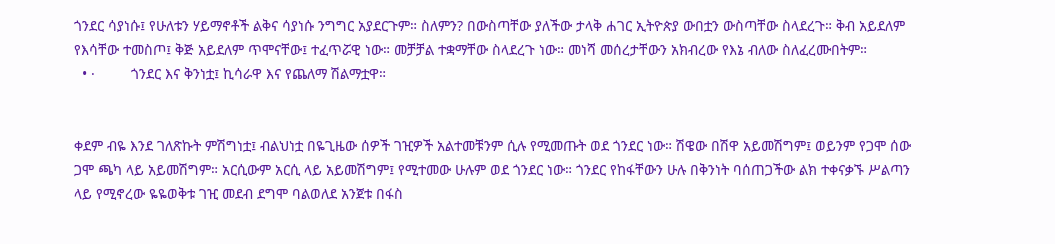ጎንደር ሳያነሱ፤ የሁለቱን ሃይማኖቶች ልቅና ሳያነሱ ንግግር አያደርጉም። ስለምን? በውስጣቸው ያለችው ታላቅ ሐገር ኢትዮጵያ ውበቷን ውስጣቸው ስላደረጉ። ቅብ አይደለም የእሳቸው ተመስጦ፤ ቅጅ አይደለም ጥሞናቸው፤ ተፈጥሯዊ ነው። መቻቻል ተቋማቸው ስላደረጉ ነው። መነሻ መሰረታቸውን አክብረው የእኔ ብለው ስለፈረሙበትም።
  • ·         ጎንደር እና ቅንነቷ፤ ኪሳራዋ እና የጨለማ ሽልማቷዋ።


ቀደም ብዬ እንደ ገለጽኩት ምሽግነቷ፤ ብልህነቷ በዬጊዜው ሰዎች ገዢዎች አልተመቹንም ሲሉ የሚመጡት ወደ ጎንደር ነው። ሽዌው በሽዋ አይመሽግም፤ ወይንም የጋሞ ሰው ጋሞ ጫካ ላይ አይመሽግም። አርሲውም አርሲ ላይ አይመሽግም፤ የሚተመው ሁሉም ወደ ጎንደር ነው። ጎንደር የከፋቸውን ሁሉ በቅንነት ባሰጠጋችው ልክ ተቀናቃኙ ሥልጣን ላይ የሚኖረው ዬዬወቅቱ ገዢ መደብ ደግሞ ባልወለደ አንጀቱ በፋስ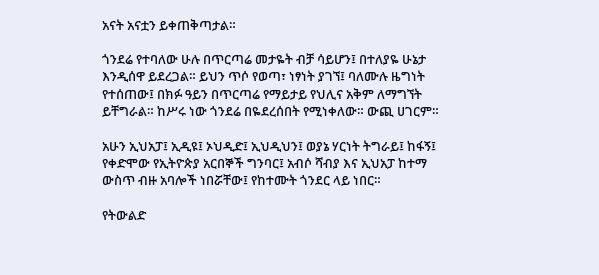አናት አናቷን ይቀጠቅጣታል።

ጎንደሬ የተባለው ሁሉ በጥርጣሬ መታዬት ብቻ ሳይሆን፤ በተለያዬ ሁኔታ እንዲሰዋ ይደረጋል። ይህን ጥሶ የወጣ፣ ነፃነት ያገኘ፤ ባለሙሉ ዜግነት የተሰጠው፤ በክፉ ዓይን በጥርጣሬ የማይታይ የህሊና አቅም ለማግኘት ይቸግራል። ከሥሩ ነው ጎንደሬ በዬደረሰበት የሚነቀለው። ውጪ ሀገርም።

አሁን ኢህአፓ፤ ኢዲዩ፤ ኦህዲድ፤ ኢህዲህን፤ ወያኔ ሃርነት ትግራይ፤ ከፋኝ፤ የቀድሞው የኢትዮጵያ አርበኞች ግንባር፤ አብሶ ሻብያ እና ኢህአፓ ከተማ ውስጥ ብዙ አባሎች ነበሯቸው፤ የከተሙት ጎንደር ላይ ነበር።

የትውልድ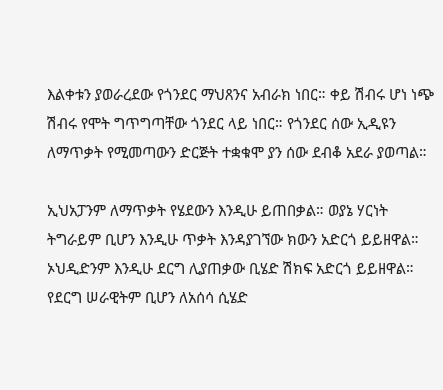እልቀቱን ያወራረደው የጎንደር ማህጸንና አብራክ ነበር። ቀይ ሽብሩ ሆነ ነጭ ሽብሩ የሞት ግጥግጣቸው ጎንደር ላይ ነበር። የጎንደር ሰው ኢዲዩን ለማጥቃት የሚመጣውን ድርጅት ተቋቁሞ ያን ሰው ደብቆ አደራ ያወጣል።

ኢህአፓንም ለማጥቃት የሄደውን እንዲሁ ይጠበቃል። ወያኔ ሃርነት ትግራይም ቢሆን እንዲሁ ጥቃት እንዳያገኘው ክውን አድርጎ ይይዘዋል። ኦህዲድንም እንዲሁ ደርግ ሊያጠቃው ቢሄድ ሽክፍ አድርጎ ይይዘዋል። የደርግ ሠራዊትም ቢሆን ለአሰሳ ሲሄድ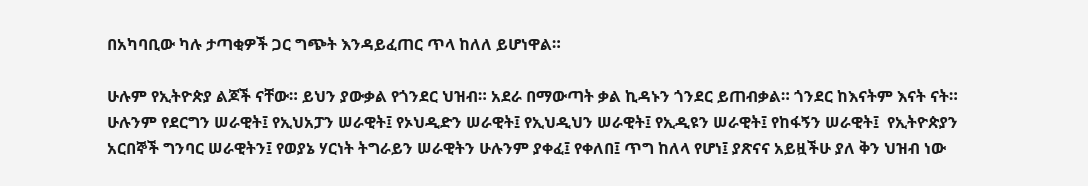በአካባቢው ካሉ ታጣቂዎች ጋር ግጭት እንዳይፈጠር ጥላ ከለለ ይሆነዋል።

ሁሉም የኢትዮጵያ ልጆች ናቸው። ይህን ያውቃል የጎንደር ህዝብ። አደራ በማውጣት ቃል ኪዳኑን ጎንደር ይጠብቃል። ጎንደር ከእናትም እናት ናት። ሁሉንም የደርግን ሠራዊት፤ የኢህአፓን ሠራዊት፤ የኦህዲድን ሠራዊት፤ የኢህዲህን ሠራዊት፤ የኢዲዩን ሠራዊት፤ የከፋኝን ሠራዊት፤  የኢትዮጵያን አርበኞች ግንባር ሠራዊትን፤ የወያኔ ሃርነት ትግራይን ሠራዊትን ሁሉንም ያቀፈ፤ የቀለበ፤ ጥግ ከለላ የሆነ፤ ያጽናና አይዟችሁ ያለ ቅን ህዝብ ነው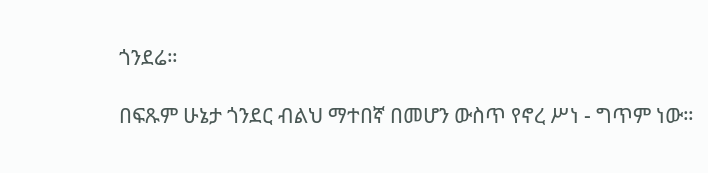ጎንደሬ።

በፍጹም ሁኔታ ጎንደር ብልህ ማተበኛ በመሆን ውስጥ የኖረ ሥነ - ግጥም ነው።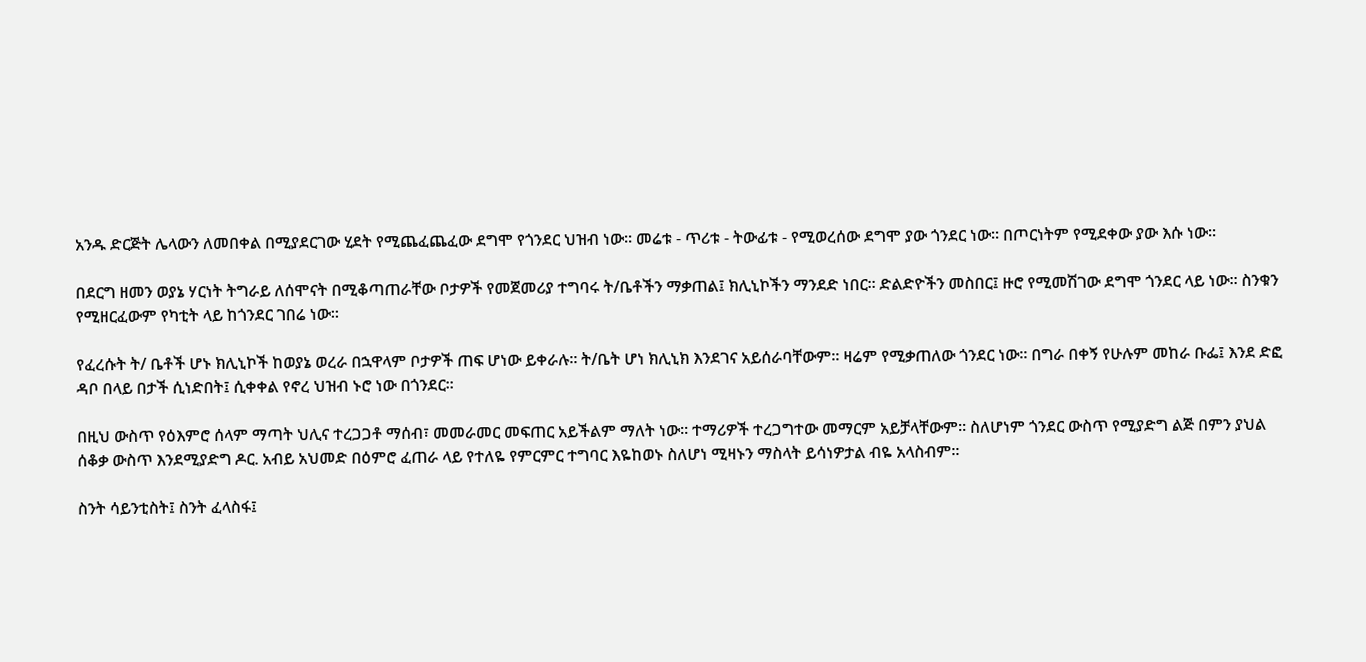አንዱ ድርጅት ሌላውን ለመበቀል በሚያደርገው ሂደት የሚጨፈጨፈው ደግሞ የጎንደር ህዝብ ነው። መሬቱ - ጥሪቱ - ትውፊቱ - የሚወረሰው ደግሞ ያው ጎንደር ነው። በጦርነትም የሚደቀው ያው እሱ ነው።

በደርግ ዘመን ወያኔ ሃርነት ትግራይ ለሰሞናት በሚቆጣጠራቸው ቦታዎች የመጀመሪያ ተግባሩ ት/ቤቶችን ማቃጠል፤ ክሊኒኮችን ማንደድ ነበር። ድልድዮችን መስበር፤ ዙሮ የሚመሽገው ደግሞ ጎንደር ላይ ነው። ስንቁን የሚዘርፈውም የካቲት ላይ ከጎንደር ገበሬ ነው።

የፈረሱት ት/ ቤቶች ሆኑ ክሊኒኮች ከወያኔ ወረራ በኋዋላም ቦታዎች ጠፍ ሆነው ይቀራሉ። ት/ቤት ሆነ ክሊኒክ እንደገና አይሰራባቸውም። ዛሬም የሚቃጠለው ጎንደር ነው። በግራ በቀኝ የሁሉም መከራ ቡፌ፤ እንደ ድፎ ዳቦ በላይ በታች ሲነድበት፤ ሲቀቀል የኖረ ህዝብ ኑሮ ነው በጎንደር።

በዚህ ውስጥ የዕእምሮ ሰላም ማጣት ህሊና ተረጋጋቶ ማሰብ፣ መመራመር መፍጠር አይችልም ማለት ነው። ተማሪዎች ተረጋግተው መማርም አይቻላቸውም። ስለሆነም ጎንደር ውስጥ የሚያድግ ልጅ በምን ያህል ሰቆቃ ውስጥ እንደሚያድግ ዶር. አብይ አህመድ በዕምሮ ፈጠራ ላይ የተለዬ የምርምር ተግባር እዬከወኑ ስለሆነ ሚዛኑን ማስላት ይሳነዎታል ብዬ አላስብም።

ስንት ሳይንቲስት፤ ስንት ፈላስፋ፤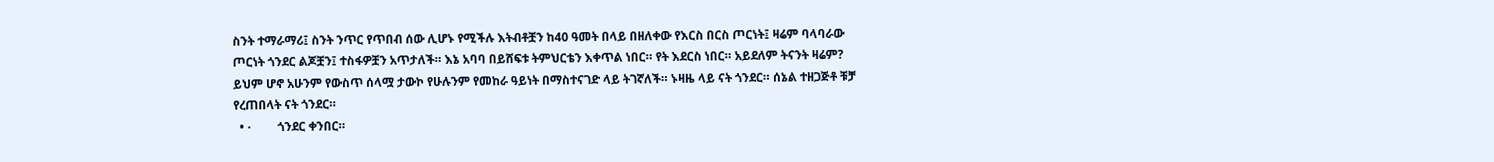ስንት ተማራማሪ፤ ስንት ንጥር የጥበብ ሰው ሊሆኑ የሚችሉ እትብቶቿን ከ40 ዓመት በላይ በዘለቀው የእርስ በርስ ጦርነት፤ ዛሬም ባላባራው ጦርነት ጎንደር ልጆቿን፤ ተስፋዎቿን አጥታለች። እኔ አባባ በይሸፍቱ ትምህርቴን እቀጥል ነበር። የት እደርስ ነበር። አይደለም ትናንት ዛሬም? ይህም ሆኖ አሁንም የውስጥ ሰላሟ ታውኮ የሁሉንም የመከራ ዓይነት በማስተናገድ ላይ ትገኛለች። ኑዛዜ ላይ ናት ጎንደር። ሰኔል ተዘጋጅቶ ቹቻ የረጠበላት ናት ጎንደር።
  • ·         ጎንደር ቀንበር።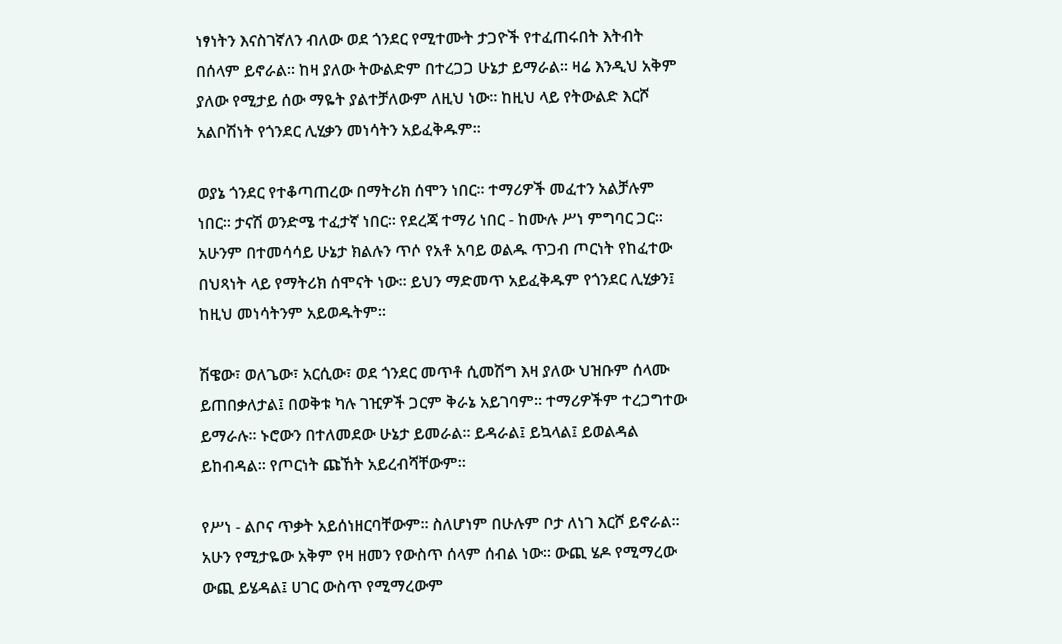ነፃነትን እናስገኛለን ብለው ወደ ጎንደር የሚተሙት ታጋዮች የተፈጠሩበት እትብት በሰላም ይኖራል። ከዛ ያለው ትውልድም በተረጋጋ ሁኔታ ይማራል። ዛሬ እንዲህ አቅም ያለው የሚታይ ሰው ማዬት ያልተቻለውም ለዚህ ነው። ከዚህ ላይ የትውልድ እርሾ አልቦሽነት የጎንደር ሊሂቃን መነሳትን አይፈቅዱም።

ወያኔ ጎንደር የተቆጣጠረው በማትሪክ ሰሞን ነበር። ተማሪዎች መፈተን አልቻሉም ነበር። ታናሽ ወንድሜ ተፈታኛ ነበር። የደረጃ ተማሪ ነበር - ከሙሉ ሥነ ምግባር ጋር። አሁንም በተመሳሳይ ሁኔታ ክልሉን ጥሶ የአቶ አባይ ወልዱ ጥጋብ ጦርነት የከፈተው በህጻነት ላይ የማትሪክ ሰሞናት ነው። ይህን ማድመጥ አይፈቅዱም የጎንደር ሊሂቃን፤ ከዚህ መነሳትንም አይወዱትም።

ሽዌው፣ ወለጌው፣ አርሲው፣ ወደ ጎንደር መጥቶ ሲመሽግ እዛ ያለው ህዝቡም ሰላሙ ይጠበቃለታል፤ በወቅቱ ካሉ ገዢዎች ጋርም ቅራኔ አይገባም። ተማሪዎችም ተረጋግተው ይማራሉ። ኑሮውን በተለመደው ሁኔታ ይመራል። ይዳራል፤ ይኳላል፤ ይወልዳል ይከብዳል። የጦርነት ጩኸት አይረብሻቸውም።

የሥነ - ልቦና ጥቃት አይሰነዘርባቸውም። ስለሆነም በሁሉም ቦታ ለነገ እርሾ ይኖራል። አሁን የሚታዬው አቅም የዛ ዘመን የውስጥ ሰላም ሰብል ነው። ውጪ ሄዶ የሚማረው ውጪ ይሄዳል፤ ሀገር ውስጥ የሚማረውም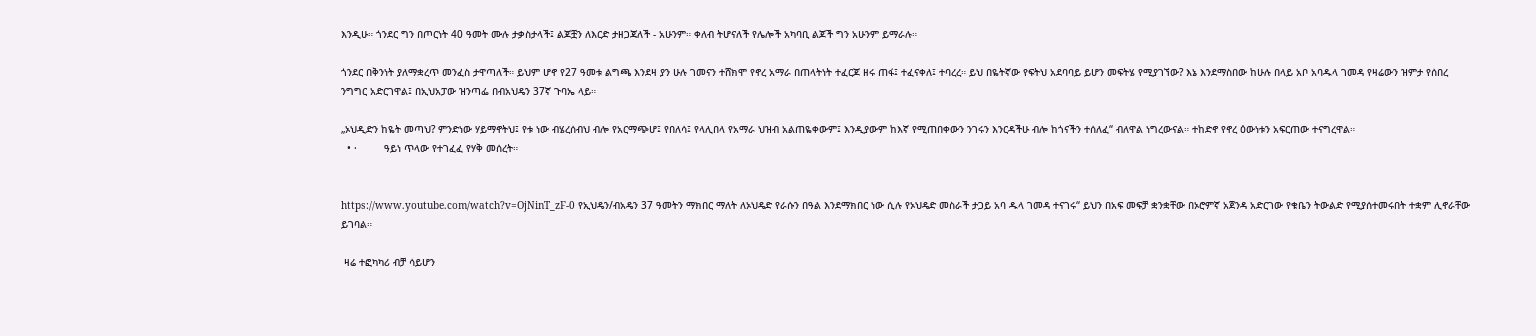እንዲሁ። ጎንደር ግን በጦርነት 40 ዓመት ሙሉ ታቃስታላች፤ ልጆቿን ለእርድ ታዘጋጃለች - አሁንም። ቀለብ ትሆናለች የሌሎች አካባቢ ልጆች ግን አሁንም ይማራሉ።

ጎንደር በቅንነት ያለማቋረጥ መንፈስ ታዋጣለች። ይህም ሆኖ የ27 ዓመቱ ልግጫ እንደዛ ያን ሁሉ ገመናን ተሸክሞ የኖረ አማራ በጠላትነት ተፈርጆ ዘሩ ጠፋ፤ ተፈናቀለ፤ ተባረረ። ይህ በዬትኛው የፍትህ አደባባይ ይሆን መፍትሄ የሚያገኘው? እኔ እንደማስበው ከሁሉ በላይ አቦ አባዱላ ገመዳ የዛሬውን ዝምታ የሰበረ ንግግር አድርገዋል፤ በኢህአፓው ዝንጣፌ በብአህዴን 37ኛ ጉባኤ ላይ።

„ኦህዲድን ከዬት መጣህ? ምንድነው ሃይማኖትህ፤ የቱ ነው ብሄረሰብህ ብሎ የአርማጭሆ፤ የበለሳ፤ የላሊበላ የአማራ ህዝብ አልጠዬቀውም፤ እንዲያውም ከእኛ የሚጠበቀውን ንገሩን እንርዳችሁ ብሎ ከጎናችን ተሰለፈ“ ብለዋል ነግረውናል። ተከድኖ የኖረ ዕውነቱን አፍርጠው ተናግረዋል።
  • ·         ዓይነ ጥላው የተገፈፈ የሃቅ መሰረት።


https://www.youtube.com/watch?v=OjNinT_zF-0 የኢህዴን/ብአዴን 37 ዓመትን ማክበር ማለት ለኦህዴድ የራሱን በዓል እንደማክበር ነው ሲሉ የኦህዴድ መስራች ታጋይ አባ ዱላ ገመዳ ተናገሩ“ ይህን በአፍ መፍቻ ቋንቋቸው በኦሮምኛ አጀንዳ አድርገው የቁቤን ትውልድ የሚያሰተመሩበት ተቋም ሊኖራቸው ይገባል።

 ዛሬ ተፎካካሪ ብቻ ሳይሆን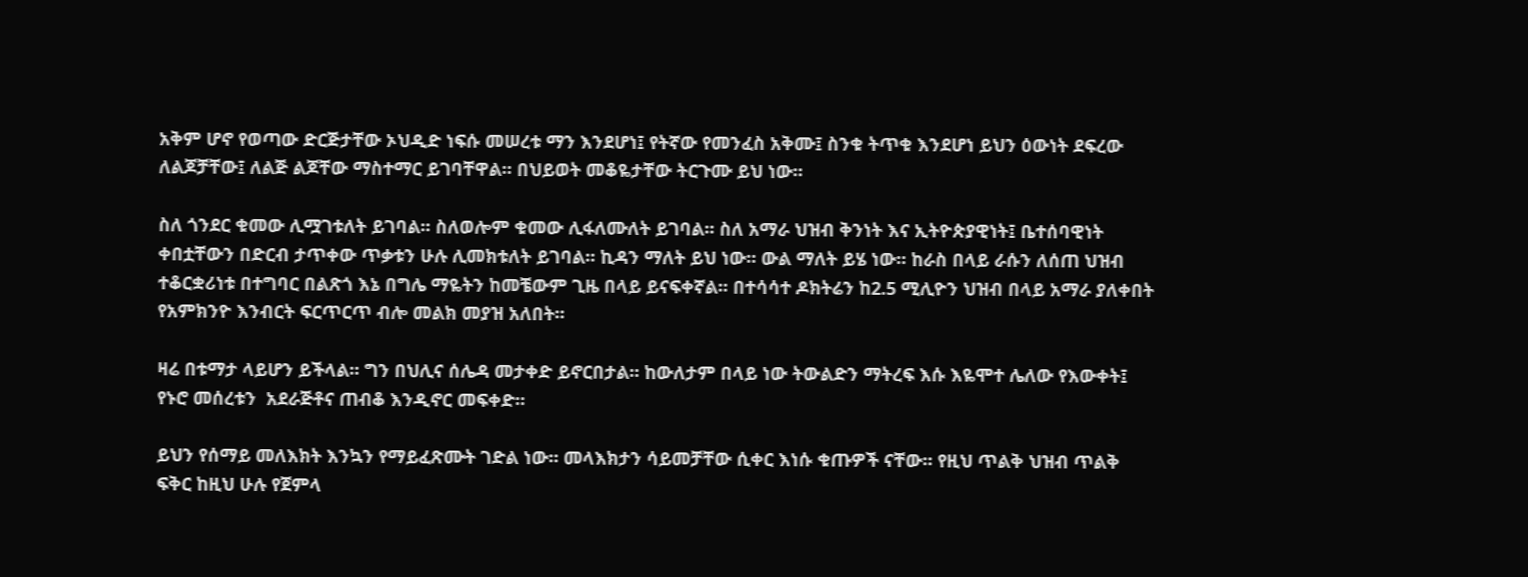አቅም ሆኖ የወጣው ድርጅታቸው ኦህዲድ ነፍሱ መሠረቱ ማን እንደሆነ፤ የትኛው የመንፈስ አቅሙ፤ ስንቁ ትጥቁ እንደሆነ ይህን ዕውነት ደፍረው ለልጆቻቸው፤ ለልጅ ልጆቸው ማስተማር ይገባቸዋል። በህይወት መቆዬታቸው ትርጉሙ ይህ ነው።

ስለ ጎንደር ቁመው ሊሟገቱለት ይገባል። ስለወሎም ቁመው ሊፋለሙለት ይገባል። ስለ አማራ ህዝብ ቅንነት እና ኢትዮጵያዊነት፤ ቤተሰባዊነት ቀበቷቸውን በድርብ ታጥቀው ጥቃቱን ሁሉ ሊመክቱለት ይገባል። ኪዳን ማለት ይህ ነው። ውል ማለት ይሄ ነው። ከራስ በላይ ራሱን ለሰጠ ህዝብ ተቆርቋሪነቱ በተግባር በልጽጎ እኔ በግሌ ማዬትን ከመቼውም ጊዜ በላይ ይናፍቀኛል። በተሳሳተ ዶክትሬን ከ2.5 ሚሊዮን ህዝብ በላይ አማራ ያለቀበት የአምክንዮ እንብርት ፍርጥርጥ ብሎ መልክ መያዝ አለበት።

ዛሬ በቱማታ ላይሆን ይችላል። ግን በህሊና ሰሌዳ መታቀድ ይኖርበታል። ከውለታም በላይ ነው ትውልድን ማትረፍ እሱ እዬሞተ ሌለው የእውቀት፤ የኑሮ መሰረቱን  አደራጅቶና ጠብቆ እንዲኖር መፍቀድ።

ይህን የሰማይ መለእክት እንኳን የማይፈጽሙት ገድል ነው። መላእክታን ሳይመቻቸው ሲቀር እነሱ ቁጡዎች ናቸው። የዚህ ጥልቅ ህዝብ ጥልቅ ፍቅር ከዚህ ሁሉ የጀምላ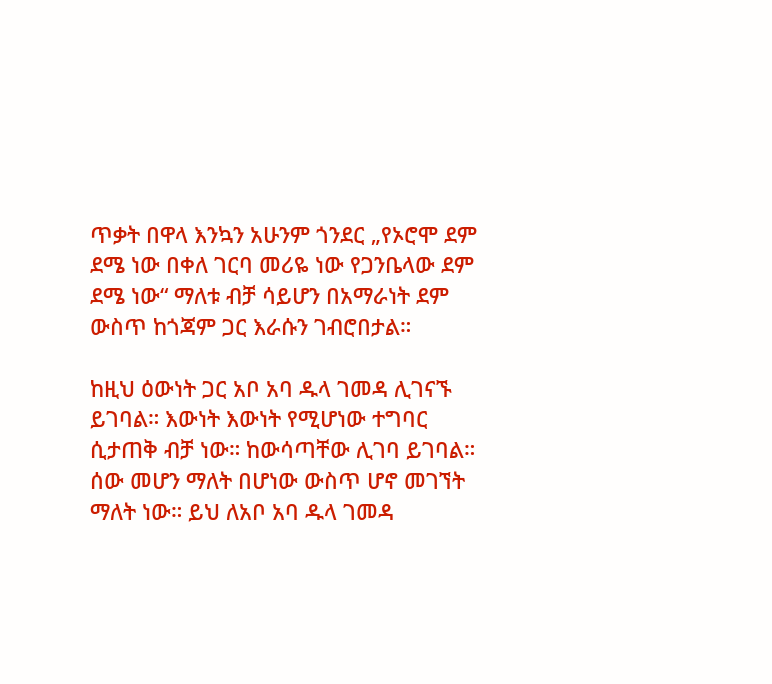ጥቃት በዋላ እንኳን አሁንም ጎንደር „የኦሮሞ ደም ደሜ ነው በቀለ ገርባ መሪዬ ነው የጋንቤላው ደም ደሜ ነው“ ማለቱ ብቻ ሳይሆን በአማራነት ደም ውስጥ ከጎጃም ጋር እራሱን ገብሮበታል።

ከዚህ ዕውነት ጋር አቦ አባ ዱላ ገመዳ ሊገናኙ ይገባል። እውነት እውነት የሚሆነው ተግባር ሲታጠቅ ብቻ ነው። ከውሳጣቸው ሊገባ ይገባል። ሰው መሆን ማለት በሆነው ውስጥ ሆኖ መገኘት ማለት ነው። ይህ ለአቦ አባ ዱላ ገመዳ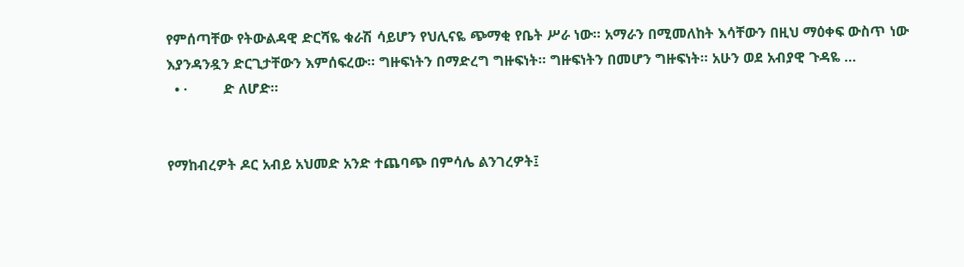የምሰጣቸው የትውልዳዊ ድርሻዬ ቁራሽ ሳይሆን የህሊናዬ ጭማቂ የቤት ሥራ ነው። አማራን በሚመለከት እሳቸውን በዚህ ማዕቀፍ ውስጥ ነው እያንዳንዷን ድርጊታቸውን እምሰፍረው። ግዙፍነትን በማድረግ ግዙፍነት። ግዙፍነትን በመሆን ግዙፍነት። አሁን ወደ አብያዊ ጉዳዬ …
  • ·         ድ ለሆድ።


የማከብረዎት ዶር አብይ አህመድ አንድ ተጨባጭ በምሳሌ ልንገረዎት፤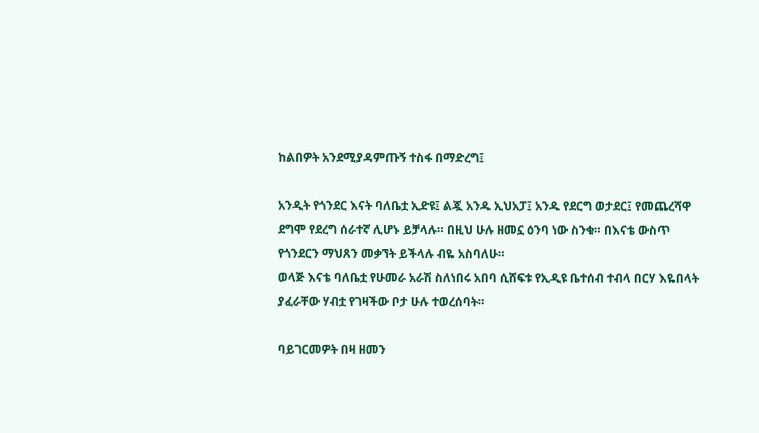ከልበዎት አንደሚያዳምጡኝ ተስፋ በማድረግ፤

አንዲት የጎንደር እናት ባለቤቷ ኢድዩ፤ ልጇ አንዱ ኢህአፓ፤ አንዱ የደርግ ወታደር፤ የመጨረሻዋ ደግሞ የደረግ ሰራተኛ ሊሆኑ ይቻላሉ። በዚህ ሁሉ ዘመኗ ዕንባ ነው ስንቁ። በእናቴ ውስጥ የጎንደርን ማህጸን መቃኘት ይችላሉ ብዬ አስባለሁ።
ወላጅ እናቴ ባለቤቷ የሁመራ አራሽ ስለነበሩ አበባ ሲሸፍቱ የኢዲዩ ቤተሰብ ተብላ በርሃ እዬበላት ያፈራቸው ሃብቷ የገዛችው ቦታ ሁሉ ተወረሰባት።

ባይገርመዎት በዛ ዘመን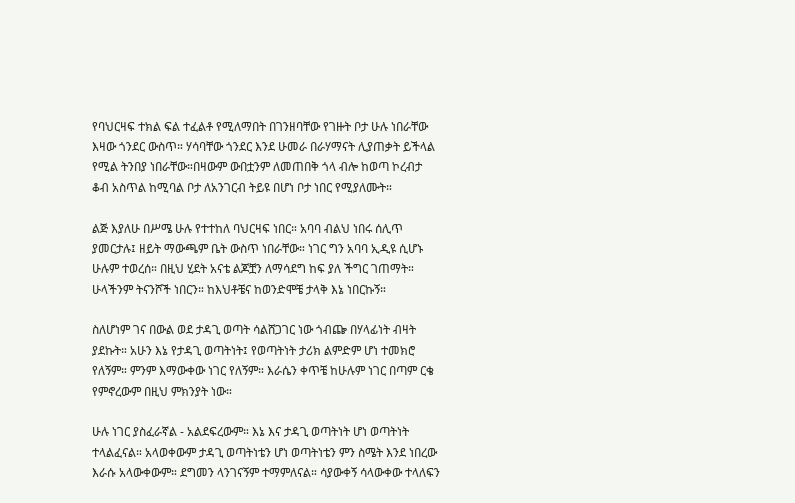የባህርዛፍ ተክል ፍል ተፈልቶ የሚለማበት በገንዘባቸው የገዙት ቦታ ሁሉ ነበራቸው እዛው ጎንደር ውስጥ። ሃሳባቸው ጎንደር እንደ ሁመራ በራሃማናት ሊያጠቃት ይችላል የሚል ትንበያ ነበራቸው።በዛውም ውበቷንም ለመጠበቅ ጎላ ብሎ ከወጣ ኮረብታ ቆብ አስጥል ከሚባል ቦታ ለአንገርብ ትይዩ በሆነ ቦታ ነበር የሚያለሙት።

ልጅ እያለሁ በሥሜ ሁሉ የተተከለ ባህርዛፍ ነበር። አባባ ብልህ ነበሩ ሰሊጥ ያመርታሉ፤ ዘይት ማውጫም ቤት ውስጥ ነበራቸው። ነገር ግን አባባ ኢዲዩ ሲሆኑ ሁሉም ተወረሰ። በዚህ ሂደት አናቴ ልጆቿን ለማሳደግ ከፍ ያለ ችግር ገጠማት። ሁላችንም ትናንሾች ነበርን። ከእህቶቼና ከወንድሞቼ ታላቅ እኔ ነበርኩኝ።

ስለሆነም ገና በውል ወደ ታዳጊ ወጣት ሳልሸጋገር ነው ጎብጬ በሃላፊነት ብዛት ያደኩት። አሁን እኔ የታዳጊ ወጣትነት፤ የወጣትነት ታሪክ ልምድም ሆነ ተመክሮ የለኝም። ምንም እማውቀው ነገር የለኝም። እራሴን ቀጥቼ ከሁሉም ነገር በጣም ርቄ የምኖረውም በዚህ ምክንያት ነው።

ሁሉ ነገር ያስፈራኛል - አልደፍረውም። እኔ እና ታዳጊ ወጣትነት ሆነ ወጣትነት ተላልፈናል። አላወቀውም ታዳጊ ወጣትነቴን ሆነ ወጣትነቴን ምን ስሜት እንደ ነበረው እራሱ አላውቀውም። ደግመን ላንገናኝም ተማምለናል። ሳያውቀኝ ሳላውቀው ተላለፍን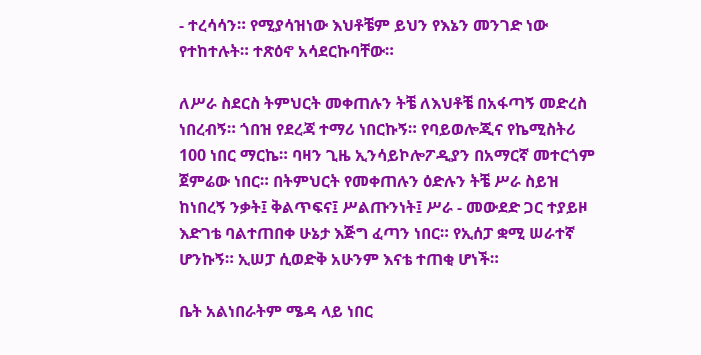- ተረሳሳን። የሚያሳዝነው እህቶቼም ይህን የእኔን መንገድ ነው የተከተሉት። ተጽዕኖ አሳደርኩባቸው።

ለሥራ ስደርስ ትምህርት መቀጠሉን ትቼ ለእህቶቼ በአፋጣኝ መድረስ ነበረብኝ። ጎበዝ የደረጃ ተማሪ ነበርኩኝ። የባይወሎጂና የኬሚስትሪ 100 ነበር ማርኬ። ባዛን ጊዜ ኢንሳይኮሎፖዲያን በአማርኛ መተርጎም ጀምሬው ነበር። በትምህርት የመቀጠሉን ዕድሉን ትቼ ሥራ ስይዝ ከነበረኝ ንቃት፤ ቅልጥፍና፤ ሥልጡንነት፤ ሥራ - መውደድ ጋር ተያይዞ እድገቴ ባልተጠበቀ ሁኔታ እጅግ ፈጣን ነበር። የኢሰፓ ቋሚ ሠራተኛ ሆንኩኝ። ኢሠፓ ሲወድቅ አሁንም እናቴ ተጠቂ ሆነች።

ቤት አልነበራትም ሜዳ ላይ ነበር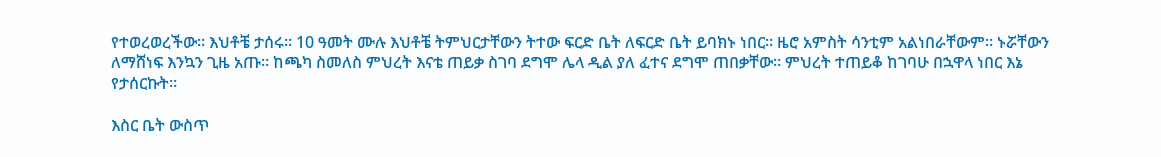የተወረወረችው። እህቶቼ ታሰሩ። 10 ዓመት ሙሉ እህቶቼ ትምህርታቸውን ትተው ፍርድ ቤት ለፍርድ ቤት ይባክኑ ነበር። ዜሮ አምስት ሳንቲም አልነበራቸውም። ኑሯቸውን ለማሸነፍ እንኳን ጊዜ አጡ። ከጫካ ስመለስ ምህረት እናቴ ጠይቃ ስገባ ደግሞ ሌላ ዲል ያለ ፈተና ደግሞ ጠበቃቸው። ምህረት ተጠይቆ ከገባሁ በኋዋላ ነበር እኔ የታሰርኩት።

እስር ቤት ውስጥ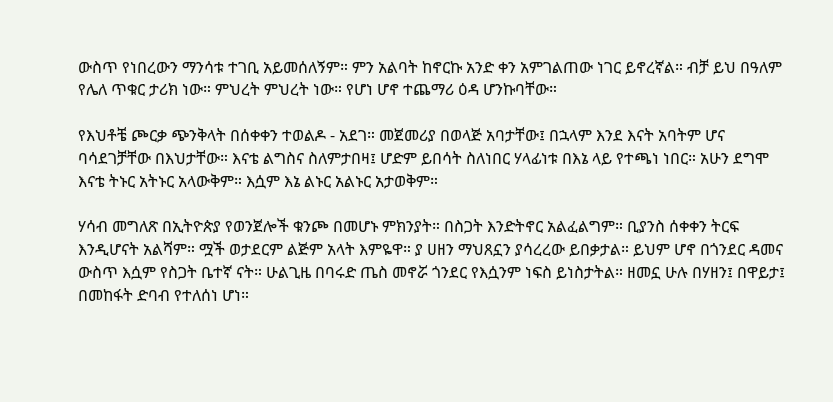ውስጥ የነበረውን ማንሳቱ ተገቢ አይመሰለኝም። ምን አልባት ከኖርኩ አንድ ቀን አምገልጠው ነገር ይኖረኛል። ብቻ ይህ በዓለም የሌለ ጥቁር ታሪክ ነው። ምህረት ምህረት ነው። የሆነ ሆኖ ተጨማሪ ዕዳ ሆንኩባቸው።

የእህቶቼ ጮርቃ ጭንቅላት በሰቀቀን ተወልዶ - አደገ። መጀመሪያ በወላጅ አባታቸው፤ በኋላም እንደ እናት አባትም ሆና ባሳደገቻቸው በእህታቸው። እናቴ ልግስና ስለምታበዛ፤ ሆድም ይበሳት ስለነበር ሃላፊነቱ በእኔ ላይ የተጫነ ነበር። አሁን ደግሞ እናቴ ትኑር አትኑር አላውቅም። እሷም እኔ ልኑር አልኑር አታወቅም።

ሃሳብ መግለጽ በኢትዮጵያ የወንጀሎች ቁንጮ በመሆኑ ምክንያት። በስጋት እንድትኖር አልፈልግም። ቢያንስ ሰቀቀን ትርፍ እንዲሆናት አልሻም። ሟች ወታደርም ልጅም አላት እምዬዋ። ያ ሀዘን ማህጸኗን ያሳረረው ይበቃታል። ይህም ሆኖ በጎንደር ዳመና ውስጥ እሷም የስጋት ቤተኛ ናት። ሁልጊዜ በባሩድ ጤስ መኖሯ ጎንደር የእሷንም ነፍስ ይነስታትል። ዘመኗ ሁሉ በሃዘን፤ በዋይታ፤ በመከፋት ድባብ የተለሰነ ሆነ።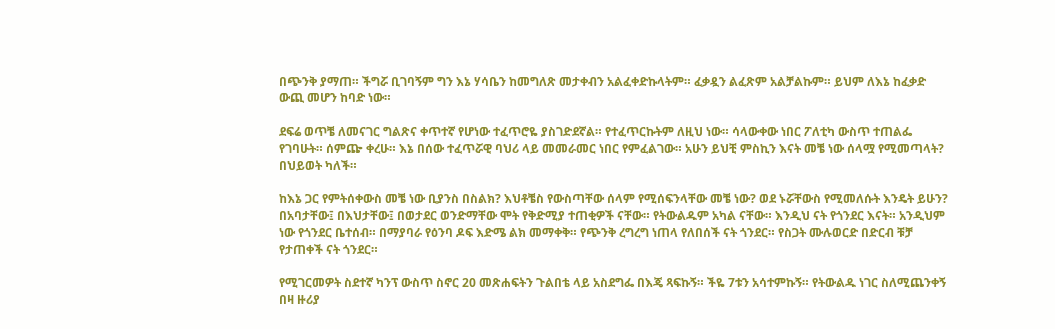በጭንቅ ያማጠ። ችግሯ ቢገባኝም ግን እኔ ሃሳቤን ከመግለጽ መታቀብን አልፈቀድኩላትም። ፈቃዷን ልፈጽም አልቻልኩም። ይህም ለእኔ ከፈቃድ ውጪ መሆን ከባድ ነው።

ደፍሬ ወጥቼ ለመናገር ግልጽና ቀጥተኛ የሆነው ተፈጥሮዬ ያስገድደኛል። የተፈጥርኩትም ለዚህ ነው። ሳላውቀው ነበር ፖለቲካ ውስጥ ተጠልፌ የገባሁት። ሰምጬ ቀረሁ። እኔ በሰው ተፈጥሯዊ ባህሪ ላይ መመራመር ነበር የምፈልገው። አሁን ይህቺ ምስኪን እናት መቼ ነው ሰላሟ የሚመጣላት? በህይወት ካለች።

ከእኔ ጋር የምትሰቀውስ መቼ ነው ቢያንስ በስልክ? እህቶቼስ የውስጣቸው ሰላም የሚሰፍንላቸው መቼ ነው? ወደ ኑሯቸውስ የሚመለሱት እንዴት ይሁን? በአባታቸው፤ በእህታቸው፤ በወታደር ወንድማቸው ሞት የቅድሚያ ተጠቂዎች ናቸው። የትውልዱም አካል ናቸው። እንዲህ ናት የጎንደር እናት። አንዲህም ነው የጎንደር ቤተሰብ። በማያባራ የዕንባ ዶፍ እድሜ ልክ መማቀቅ። የጭንቅ ረግረግ ነጠላ የለበሰች ናት ጎንደር። የስጋት ሙሉወርድ በድርብ ቹቻ የታጠቀች ናት ጎንደር።

የሚገርመዎት ስደተኛ ካንፕ ውስጥ ስኖር 20 መጽሐፍትን ጉልበቴ ላይ አስደግፌ በእጄ ጻፍኩኝ። ችዬ 7ቱን አሳተምኩኝ። የትውልዱ ነገር ስለሚጨንቀኝ በዛ ዙሪያ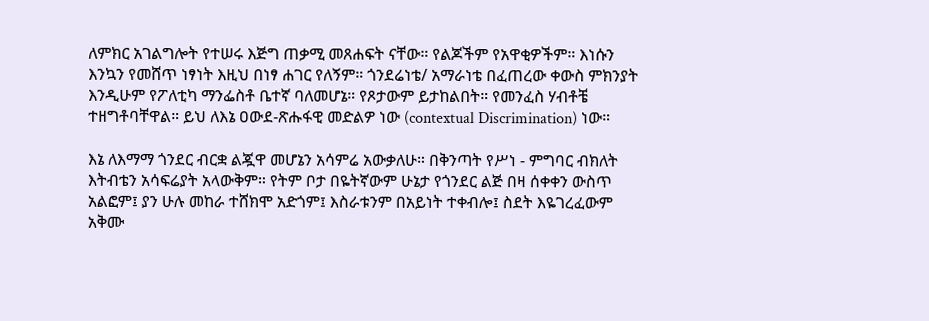ለምክር አገልግሎት የተሠሩ እጅግ ጠቃሚ መጸሐፍት ናቸው። የልጆችም የአዋቂዎችም። እነሱን እንኳን የመሸጥ ነፃነት እዚህ በነፃ ሐገር የለኝም። ጎንደሬነቴ/ አማራነቴ በፈጠረው ቀውስ ምክንያት እንዲሁም የፖለቲካ ማንፌስቶ ቤተኛ ባለመሆኔ። የጾታውም ይታከልበት። የመንፈስ ሃብቶቼ ተዘግቶባቸዋል። ይህ ለእኔ ዐውደ-ጽሑፋዊ መድልዎ ነው (contextual Discrimination) ነው።

እኔ ለእማማ ጎንደር ብርቋ ልጇዋ መሆኔን አሳምሬ አውቃለሁ። በቅንጣት የሥነ - ምግባር ብክለት እትብቴን አሳፍሬያት አላውቅም። የትም ቦታ በዬትኛውም ሁኔታ የጎንደር ልጅ በዛ ሰቀቀን ውስጥ አልፎም፤ ያን ሁሉ መከራ ተሸክሞ አድጎም፤ እስራቱንም በአይነት ተቀብሎ፤ ስደት እዬገረፈውም አቅሙ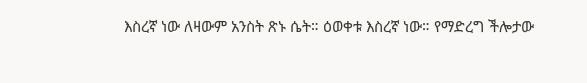እስረኛ ነው ለዛውም አንስት ጽኑ ሴት። ዕወቀቱ እስረኛ ነው። የማድረግ ችሎታው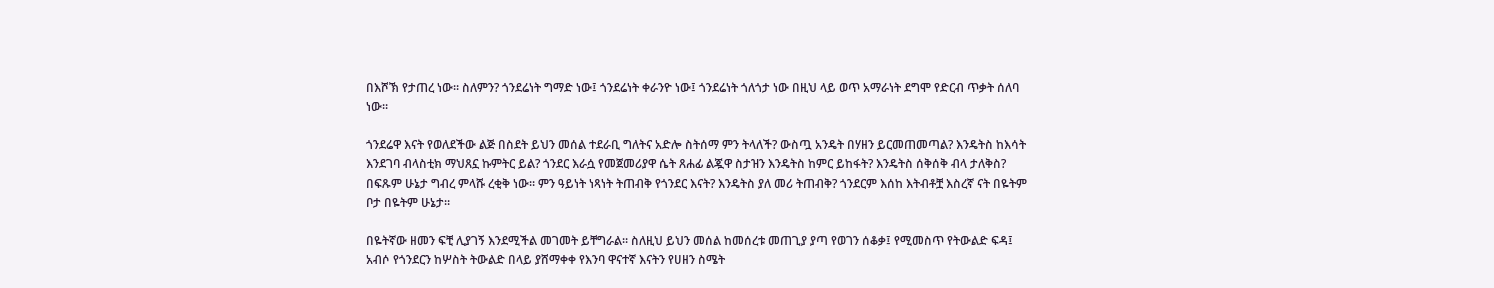በእሾኽ የታጠረ ነው። ስለምን? ጎንደሬነት ግማድ ነው፤ ጎንደሬነት ቀራንዮ ነው፤ ጎንደሬነት ጎለጎታ ነው በዚህ ላይ ወጥ አማራነት ደግሞ የድርብ ጥቃት ሰለባ ነው።

ጎንደሬዋ እናት የወለደችው ልጅ በስደት ይህን መሰል ተደራቢ ግለትና አድሎ ስትሰማ ምን ትላለች? ውስጧ አንዴት በሃዘን ይርመጠመጣል? እንዴትስ ከእሳት እንደገባ ብላስቲክ ማህጸኗ ኩምትር ይል? ጎንደር እራሷ የመጀመሪያዋ ሴት ጸሐፊ ልጇዋ ስታዝን እንዴትስ ከምር ይከፋት? እንዴትስ ሰቅሰቅ ብላ ታለቅስ? በፍጹም ሁኔታ ግብረ ምላሹ ረቂቅ ነው። ምን ዓይነት ነጻነት ትጠብቅ የጎንደር እናት? እንዴትስ ያለ መሪ ትጠብቅ? ጎንደርም እሰከ እትብቶቿ እስረኛ ናት በዬትም ቦታ በዬትም ሁኔታ።

በዬትኛው ዘመን ፍቺ ሊያገኝ እንደሚችል መገመት ይቸግራል። ስለዚህ ይህን መሰል ከመሰረቱ መጠጊያ ያጣ የወገን ሰቆቃ፤ የሚመስጥ የትውልድ ፍዳ፤ አብሶ የጎንደርን ከሦስት ትውልድ በላይ ያሸማቀቀ የእንባ ዋናተኛ እናትን የሀዘን ስሜት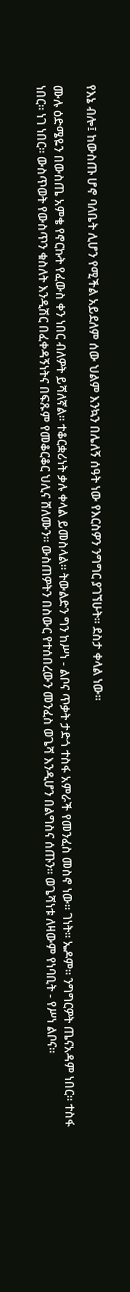የእኔ ብሎ፤ ከውስጡ ሆኖ ባለቤት ሊሆን የሚችል አይደለም ሰው ህልም እንኳን በሌለኝ ሰዓት ነው የእርስዎን ንግግር ያገኘሁት። ደስታ ቀላል ነው።

ሙሉ ዕድሜዬን በውስጤ አምቄ የኖርኩት የፈውስ ቀን ነበር ብለዎት ይሻለኛል። ተቆርቋሪነት ቃሉ ቀላል ይመስላል። ትውልድን ግን ከሥነ - ልቦና ጥቃት ታድጎ ተስፋ አምራች የመንፈስ መስኖ ነው። ገነት። ኤዶም። ንግግርዎት ጤናአዳም ነበር። ተስፋ ነበር። ነገ ነበር። ውስጥወት የውስጥን ቁስለት እንዲሽር በፈቀዳኝነትና በፍጹም የመቆርቆር ህሊና ሸለሙን። ውስጠዎትን በስውር የተሰበረውን መንፈስ ወጌሻ እንዲሆን በልግስና ሰጡን። ወጌሻነቱ ለዛውም የነባቢት - የሥነ ልቦና።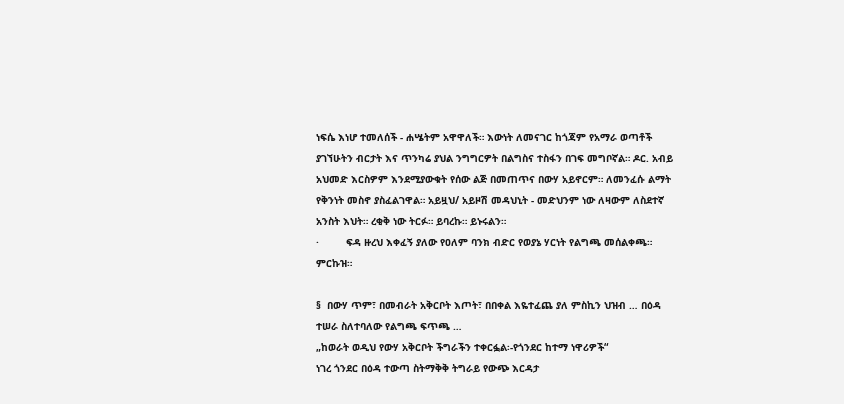ነፍሴ እነሆ ተመለሰች - ሐሤትም አዋዋለች። እውነት ለመናገር ከጎጃም የአማራ ወጣቶች ያገኘሁትን ብርታት እና ጥንካሬ ያህል ንግግርዎት በልግስና ተስፋን በገፍ መግቦኛል። ዶር. አብይ አህመድ እርስዎም እንደሚያውቁት የሰው ልጅ በመጠጥና በውሃ አይኖርም። ለመንፈሱ ልማት የቅንነት መስኖ ያስፈልገዋል። አይዟህ/ አይዞሽ መዳህኒት - መድህንም ነው ለዛውም ለስደተኛ አንስት እህት። ረቂቅ ነው ትርፉ። ይባረኩ። ይኑሩልን።
·         ፍዳ ዙረህ እቀፈኝ ያለው የዐለም ባንክ ብድር የወያኔ ሃርነት የልግጫ መሰልቀጫ። ምርኩዝ።

§  በውሃ ጥም፣ በመብራት አቅርቦት እጦት፣ በበቀል እዬተፈጨ ያለ ምስኪን ህዝብ … በዕዳ ተሠራ ስለተባለው የልግጫ ፍጥጫ …
„ከወራት ወዲህ የውሃ አቅርቦት ችግራችን ተቀርፏል፡-የጎንደር ከተማ ነዋሪዎች“
ነገረ ጎንደር በዕዳ ተውጣ ስትማቅቅ ትግራይ የውጭ እርዳታ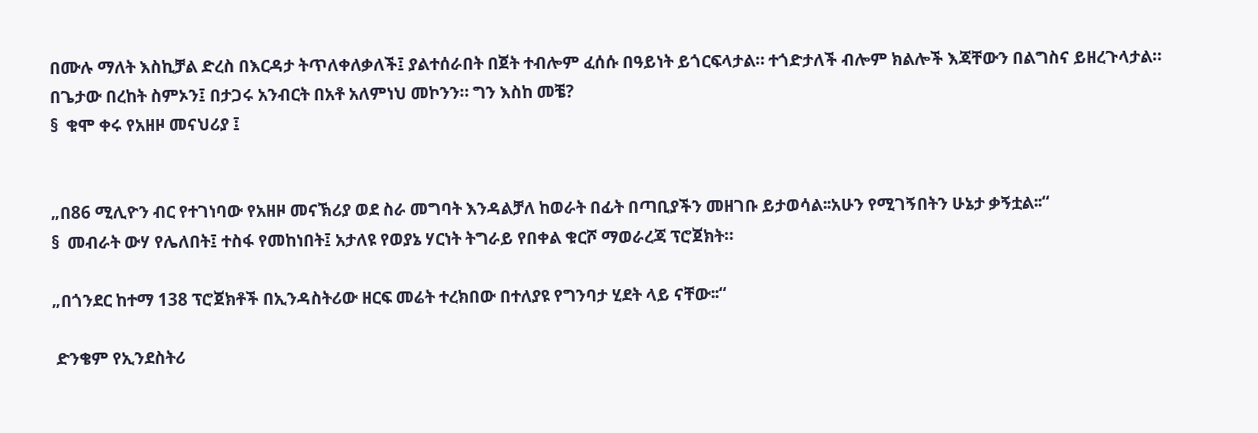በሙሉ ማለት እስኪቻል ድረስ በእርዳታ ትጥለቀለቃለች፤ ያልተሰራበት በጀት ተብሎም ፈሰሱ በዓይነት ይጎርፍላታል። ተጎድታለች ብሎም ክልሎች እጃቸውን በልግስና ይዘረጉላታል። በጌታው በረከት ስምኦን፤ በታጋሩ አንብርት በአቶ አለምነህ መኮንን። ግን እስከ መቼ?
§  ቁሞ ቀሩ የአዘዞ መናህሪያ ፤


„በ86 ሚሊዮን ብር የተገነባው የአዘዞ መናኽሪያ ወደ ስራ መግባት እንዳልቻለ ከወራት በፊት በጣቢያችን መዘገቡ ይታወሳል፡፡አሁን የሚገኝበትን ሁኔታ ቃኝቷል፡፡“
§  መብራት ውሃ የሌለበት፤ ተስፋ የመከነበት፤ አታለዩ የወያኔ ሃርነት ትግራይ የበቀል ቁርሾ ማወራረጃ ፕሮጀክት።

„በጎንደር ከተማ 138 ፕሮጀክቶች በኢንዳስትሪው ዘርፍ መሬት ተረክበው በተለያዩ የግንባታ ሂደት ላይ ናቸው፡፡“

 ድንቄም የኢንደስትሪ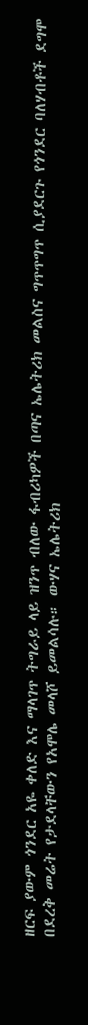ዘርፍ ያውም ጎንደር አዬ ቀለድ እና ማላገጥ ትግራይ ላይ ዝንጥ ብለው ፋብሪካዎች በጣና ኤሌትሪክ መልስና ግጥጥግጥ ሲያደርጉ የጎንደር ባለሃብቶች ደግሞ በደረቅ መሬት የታደላቸውን የአሞሌ መላሾ ይመልሳሉ። ውሃና ኤሌትሪክ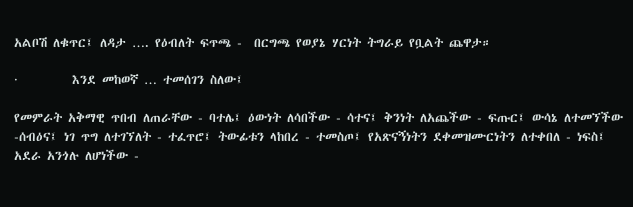አልቦሽ ለቁጥር፤ ለዳታ …. የዕብለት ፍጥጫ -  በርግጫ የወያኔ ሃርነት ትግራይ የቧልት ጨዋታ።

·         እንደ መከወኛ … ተመሰገን ስለው፤

የመምራት አቅማዊ ጥበብ ለጠራቸው - ባተሌ፤ ዕውነት ለሳበችው - ሳተና፤ ቅንነት ለአጨችው - ፍጡር፤ ውሳኔ ለተመኘችው -ሰብዕና፤ ነገ ጥግ ለተገኘለት - ተፈጥሮ፤ ትውፊቱን ላከበረ - ተመስጦ፤ የአጽናኝነትን ደቀመዝሙርነትን ለተቀበለ - ነፍስ፤ አደራ አንጎሉ ለሆነችው -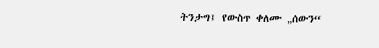ትንታግ፤ የውስጥ ቀለሙ „ሰውን“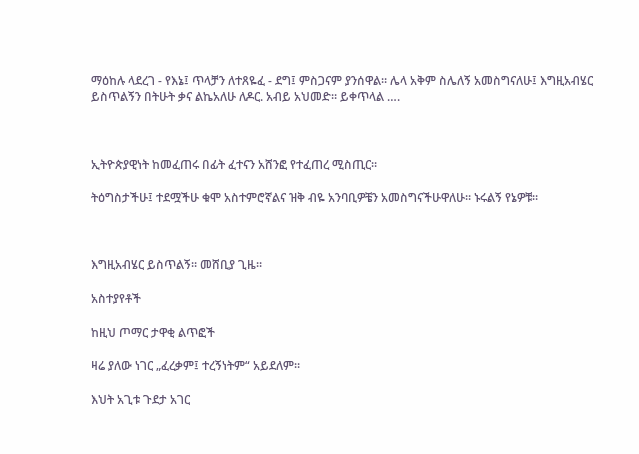ማዕከሉ ላደረገ - የእኔ፤ ጥላቻን ለተጸዬፈ - ደግ፤ ምስጋናም ያንሰዋል። ሌላ አቅም ስሌለኝ አመስግናለሁ፤ እግዚአብሄር ይስጥልኝን በትሁት ቃና ልኬአለሁ ለዶር. አብይ አህመድ። ይቀጥላል ….



ኢትዮጵያዊነት ከመፈጠሩ በፊት ፈተናን አሸንፎ የተፈጠረ ሚስጢር።

ትዕግስታችሁ፤ ተደሟችሁ ቁሞ አስተምሮኛልና ዝቅ ብዬ አንባቢዎቼን አመስግናችሁዋለሁ። ኑሩልኝ የኔዎቹ።



እግዚአብሄር ይስጥልኝ። መሸቢያ ጊዜ።

አስተያየቶች

ከዚህ ጦማር ታዋቂ ልጥፎች

ዛሬ ያለው ነገር „ፈረቃም፤ ተረኝነትም“ አይደለም።

እህት አጊቱ ጉደታ አገር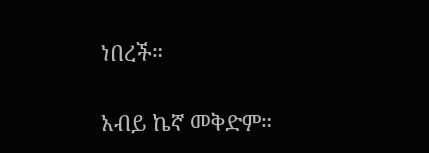ነበረች።

አብይ ኬኛ መቅድም።